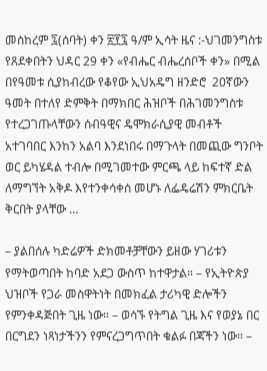መስከረም ፯(ሰባት) ቀን ፳፻፯ ዓ/ም ኢሳት ዜና :-ህገመንግስቱ የጸደቀበትን ህዳር 29 ቀን «የብሔር ብሔረሰቦች ቀን» በሚል በየዓመቱ ሲያከብረው የቆየው ኢህአዴግ ዘንድሮ  20ኛውን ዓመት በተለየ ድምቅት በማክበር ሕዝቦች በሕገመንግስቱ የተረጋገጡላቸውን ሰብዓዊና ዴሞክራሲያዊ መብቶች አተገባበር እንከን አልባ እንደነበሩ በማጉላት በመጪው ግንቦት ወር ይካሄዳል ተብሎ በሚገመተው ምርጫ ላይ ከፍተኛ ድል ለማግኘት አቅዶ እየተንቀሳቀሰ መሆኑ ለፌዴሬሽን ምክርቤት ቅርበት ያላቸው …

– ያልበሰሉ ካድሬዎች ድክመቶቻቸውን ይዘው ሃገሪቱን የማትወጣበት ከባድ አደጋ ውስጥ ከተዋታል። – የኢትዮጵያ ህዝቦች የጋራ መስዋትነት በመክፈል ታሪካዊ ድሎችን የምንቀዳጅበት ጊዜ ነው። – ወሳኙ የትግል ጊዜ እና የወያኔ በር በርግደን ነጻነታችንን የምናረጋግጥበት ቁልፉ በጃችን ነው። –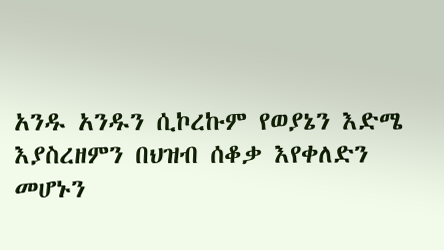አንዱ አንዱን ሲኮረኩም የወያኔን እድሜ እያስረዘምን በህዝብ ሰቆቃ እየቀለድን መሆኑን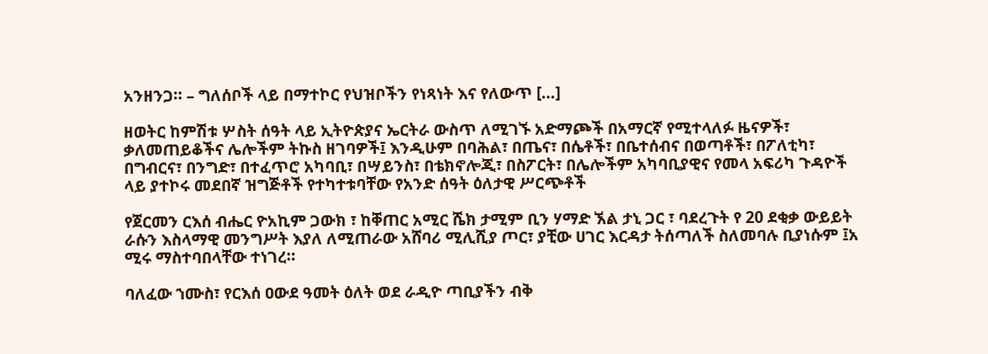አንዘንጋ። – ግለሰቦች ላይ በማተኮር የህዝቦችን የነጻነት እና የለውጥ […]

ዘወትር ከምሽቱ ሦስት ሰዓት ላይ ኢትዮጵያና ኤርትራ ውስጥ ለሚገኙ አድማጮች በአማርኛ የሚተላለፉ ዜናዎች፣ ቃለመጠይቆችና ሌሎችም ትኩስ ዘገባዎች፤ እንዲሁም በባሕል፣ በጤና፣ በሴቶች፣ በቤተሰብና በወጣቶች፣ በፖለቲካ፣ በግብርና፣ በንግድ፣ በተፈጥሮ አካባቢ፣ በሣይንስ፣ በቴክኖሎጂ፣ በስፖርት፣ በሌሎችም አካባቢያዊና የመላ አፍሪካ ጉዳዮች ላይ ያተኮሩ መደበኛ ዝግጅቶች የተካተቱባቸው የአንድ ሰዓት ዕለታዊ ሥርጭቶች

የጀርመን ርእሰ ብሔር ዮአኪም ጋውክ ፣ ከቐጠር አሚር ሼክ ታሚም ቢን ሃማድ ኧል ታኒ ጋር ፣ ባደረጉት የ 20 ደቂቃ ውይይት ራሱን እስላማዊ መንግሥት እያለ ለሚጠራው አሸባሪ ሚሊሺያ ጦር፣ ያቺው ሀገር እርዳታ ትሰጣለች ስለመባሉ ቢያነሱም ፤አ ሚሩ ማስተባበላቸው ተነገረ።

ባለፈው ኀሙስ፣ የርእሰ ዐውደ ዓመት ዕለት ወደ ራዲዮ ጣቢያችን ብቅ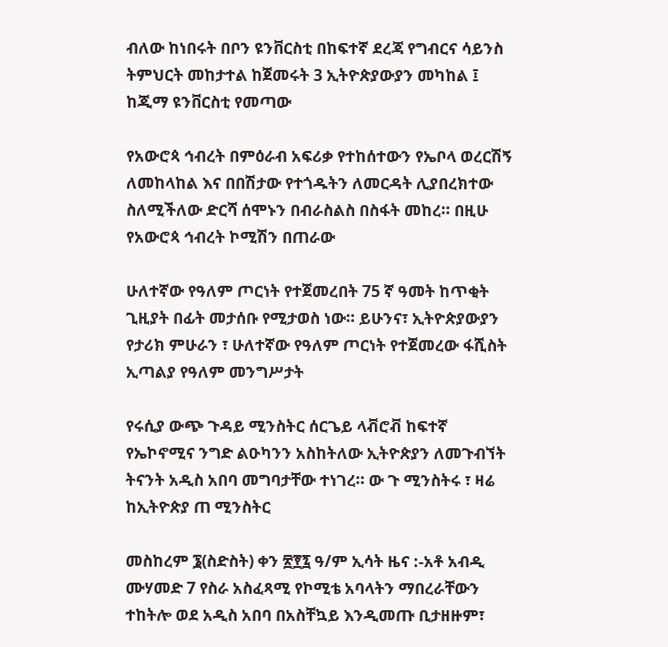ብለው ከነበሩት በቦን ዩንቨርስቲ በከፍተኛ ደረጃ የግብርና ሳይንስ ትምህርት መከታተል ከጀመሩት 3 ኢትዮጵያውያን መካከል ፤ ከጂማ ዩንቨርስቲ የመጣው

የአውሮጳ ኅብረት በምዕራብ አፍሪቃ የተከሰተውን የኤቦላ ወረርሽኝ ለመከላከል እና በበሽታው የተጎዱትን ለመርዳት ሊያበረክተው ስለሚችለው ድርሻ ሰሞኑን በብራስልስ በስፋት መከረ። በዚሁ የአውሮጳ ኅብረት ኮሚሽን በጠራው

ሁለተኛው የዓለም ጦርነት የተጀመረበት 75 ኛ ዓመት ከጥቂት ጊዚያት በፊት መታሰቡ የሚታወስ ነው። ይሁንና፣ ኢትዮጵያውያን የታሪክ ምሁራን ፣ ሁለተኛው የዓለም ጦርነት የተጀመረው ፋሺስት ኢጣልያ የዓለም መንግሥታት

የሩሲያ ውጭ ጉዳይ ሚንስትር ሰርጌይ ላቭሮቭ ከፍተኛ የኤኮኖሚና ንግድ ልዑካንን አስከትለው ኢትዮጵያን ለመጉብኘት ትናንት አዲስ አበባ መግባታቸው ተነገረ። ው ጉ ሚንስትሩ ፣ ዛሬ ከኢትዮጵያ ጠ ሚንስትር

መስከረም ፮(ስድስት) ቀን ፳፻፯ ዓ/ም ኢሳት ዜና :-አቶ አብዲ ሙሃመድ 7 የስራ አስፈጻሚ የኮሚቴ አባላትን ማበረራቸውን ተከትሎ ወደ አዲስ አበባ በአስቸኳይ እንዲመጡ ቢታዘዙም፣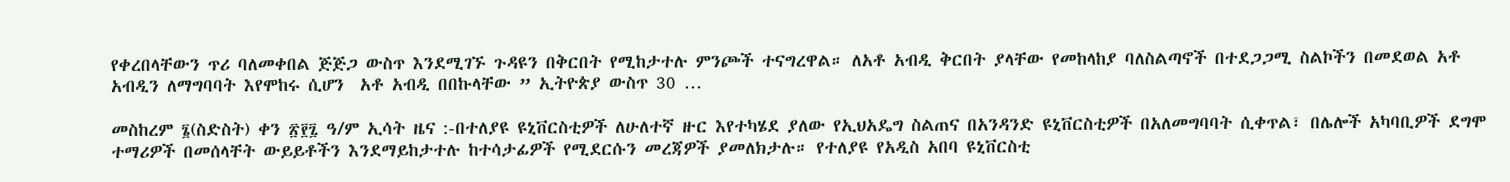የቀረበላቸውን ጥሪ ባለመቀበል ጅጅጋ ውስጥ እንደሚገኙ ጉዳዩን በቅርበት የሚከታተሉ ምንጮች ተናግረዋል። ለአቶ አብዲ ቅርበት ያላቸው የመከላከያ ባለስልጣኖች በተደጋጋሚ ስልኮችን በመደወል አቶ አብዲን ለማግባባት እየሞከሩ ሲሆን  አቶ አብዲ በበኩላቸው ” ኢትዮጵያ ውስጥ 30 …

መስከረም ፮(ስድስት) ቀን ፳፻፯ ዓ/ም ኢሳት ዜና :-በተለያዩ ዩኒቨርስቲዎች ለሁለተኛ ዙር እየተካሄደ ያለው የኢህአዴግ ስልጠና በአንዳንድ ዩኒቨርስቲዎች በአለመግባባት ሲቀጥል፣ በሌሎች አካባቢዎች ደግሞ ተማሪዎች በመሰላቸት ውይይቶችን እንደማይከታተሉ ከተሳታፊዎች የሚደርሱን መረጃዎች ያመለክታሉ። የተለያዩ የአዲስ አበባ ዩኒቨርስቲ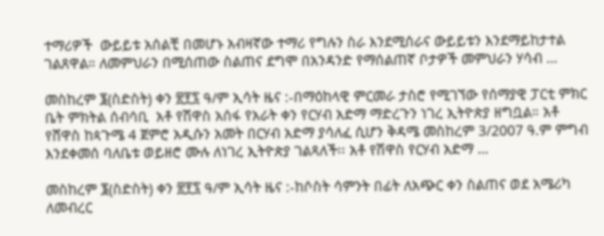ተማሪዎች  ውይይቱ አሰልቺ በመሆኑ አብዛኛው ተማሪ የግሉን ስራ እንደሚሰራና ውይይቱን እንደማይከታተል ገልጸዋል። ለመምህራን በሚሰጠው ስልጠና ደግሞ በአንዳንድ የማሰልጠኛ ቦታዎች መምህራን ሃሳብ …

መስከረም ፮(ስድስት) ቀን ፳፻፯ ዓ/ም ኢሳት ዜና :-በማዕከላዊ ምርመራ ታስሮ የሚገኘው የሰማያዊ ፓርቲ ምክር ቤት ምክትል ሰብሳቢ  አቶ የሽዋስ አሰፋ የአራት ቀን የርሃብ አድማ ማድረጉን ነገረ ኢትዮጵያ ዘግቧል። አቶ የሸዋስ ከጳጉሜ 4 ጀምሮ አዲሱን አመት በርሃብ አድማ ያሳለፈ ሲሆን ቅዳሜ መስከረም 3/2007 ዓ.ም ምግብ እንደቀመሰ ባለቤቱ ወይዘሮ ሙሉ ለነገረ ኢትዮጵያ ገልጻለች፡፡ አቶ የሽዋስ የርሃብ አድማ …

መስከረም ፮(ስድስት) ቀን ፳፻፯ ዓ/ም ኢሳት ዜና :-ከሶስት ሳምንት በፊት ለአጭር ቀን ስልጠና ወደ አሜሪካ ለመብረር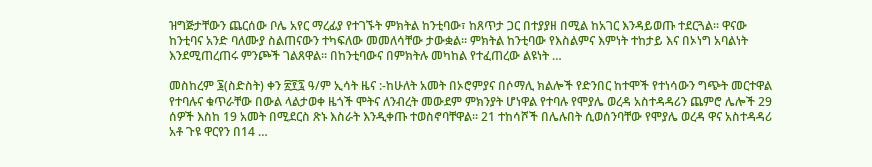ዝግጅታቸውን ጨርሰው ቦሌ አየር ማረፊያ የተገኙት ምክትል ከንቲባው፣ ከጸጥታ ጋር በተያያዘ በሚል ከአገር እንዳይወጡ ተደርጓል። ዋናው ከንቲባና አንድ ባለሙያ ስልጠናውን ተካፍለው መመለሳቸው ታውቋል። ምክትል ከንቲባው የእስልምና እምነት ተከታይ እና በኦነግ አባልነት እንደሚጠረጠሩ ምንጮች ገልጸዋል። በከንቲባውና በምክትሉ መካከል የተፈጠረው ልዩነት …

መስከረም ፮(ስድስት) ቀን ፳፻፯ ዓ/ም ኢሳት ዜና :-ከሁለት አመት በኦሮምያና በሶማሊ ክልሎች የድንበር ከተሞች የተነሳውን ግጭት መርተዋል የተባሉና ቁጥራቸው በውል ላልታወቀ ዜጎች ሞትና ለንብረት መውደም ምክንያት ሆነዋል የተባሉ የሞያሌ ወረዳ አስተዳዳሪን ጨምሮ ሌሎች 29 ሰዎች እስከ 19 አመት በሚደርስ ጽኑ እስራት እንዲቀጡ ተወስኖባቸዋል። 21 ተከሳሾች በሌሉበት ሲወሰንባቸው የሞያሌ ወረዳ ዋና አስተዳዳሪ አቶ ጉዩ ዋርየን በ14 …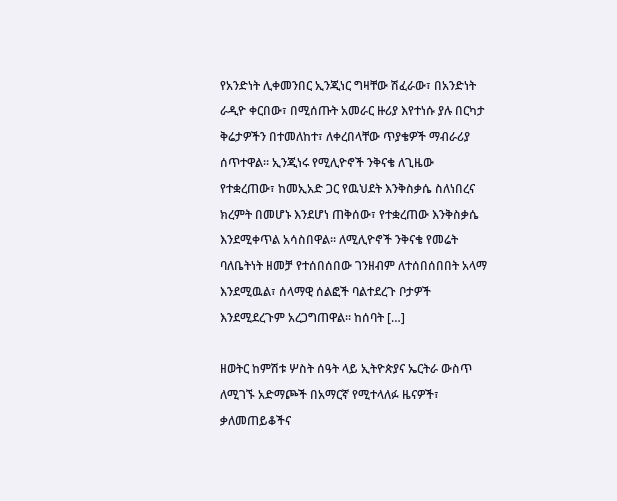የአንድነት ሊቀመንበር ኢንጂነር ግዛቸው ሽፈራው፣ በአንድነት ራዲዮ ቀርበው፣ በሚሰጡት አመራር ዙሪያ እየተነሱ ያሉ በርካታ ቅሬታዎችን በተመለከተ፣ ለቀረበላቸው ጥያቄዎች ማብራሪያ ሰጥተዋል። ኢንጂነሩ የሚሊዮኖች ንቅናቄ ለጊዜው የተቋረጠው፣ ከመኢአድ ጋር የዉህደት እንቅስቃሴ ስለነበረና ክረምት በመሆኑ እንደሆነ ጠቅሰው፣ የተቋረጠው እንቅስቃሴ እንደሚቀጥል አሳስበዋል። ለሚሊዮኖች ንቅናቄ የመሬት ባለቤትነት ዘመቻ የተሰበሰበው ገንዘብም ለተሰበሰበበት አላማ እንደሚዉል፣ ሰላማዊ ሰልፎች ባልተደረጉ ቦታዎች እንደሚደረጉም አረጋግጠዋል። ከሰባት […]

ዘወትር ከምሽቱ ሦስት ሰዓት ላይ ኢትዮጵያና ኤርትራ ውስጥ ለሚገኙ አድማጮች በአማርኛ የሚተላለፉ ዜናዎች፣ ቃለመጠይቆችና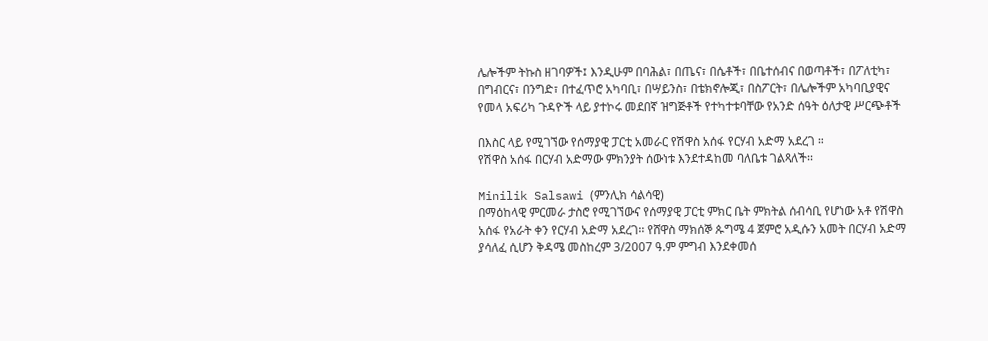ሌሎችም ትኩስ ዘገባዎች፤ እንዲሁም በባሕል፣ በጤና፣ በሴቶች፣ በቤተሰብና በወጣቶች፣ በፖለቲካ፣ በግብርና፣ በንግድ፣ በተፈጥሮ አካባቢ፣ በሣይንስ፣ በቴክኖሎጂ፣ በስፖርት፣ በሌሎችም አካባቢያዊና የመላ አፍሪካ ጉዳዮች ላይ ያተኮሩ መደበኛ ዝግጅቶች የተካተቱባቸው የአንድ ሰዓት ዕለታዊ ሥርጭቶች

በእስር ላይ የሚገኘው የሰማያዊ ፓርቲ አመራር የሽዋስ አሰፋ የርሃብ አድማ አደረገ ።
የሽዋስ አሰፋ በርሃብ አድማው ምክንያት ሰውነቱ እንደተዳከመ ባለቤቱ ገልጻለች፡፡

Minilik Salsawi (ምንሊክ ሳልሳዊ)
በማዕከላዊ ምርመራ ታስሮ የሚገኘውና የሰማያዊ ፓርቲ ምክር ቤት ምክትል ሰብሳቢ የሆነው አቶ የሽዋስ አሰፋ የአራት ቀን የርሃብ አድማ አደረገ፡፡ የሸዋስ ማክሰኞ ጱግሜ 4 ጀምሮ አዲሱን አመት በርሃብ አድማ ያሳለፈ ሲሆን ቅዳሜ መስከረም 3/2007 ዓ.ም ምግብ እንደቀመሰ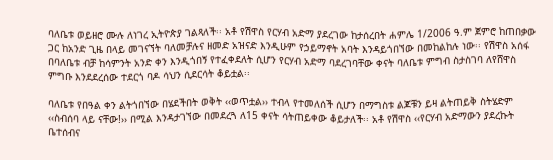ባለቤቱ ወይዘሮ ሙሉ ለነገረ ኢትዮጵያ ገልጻለች፡፡ አቶ የሽዋስ የርሃብ አድማ ያደረገው ከታሰረበት ሐምሌ 1/2006 ዓ.ም ጀምሮ ከጠበቃው ጋር ከአንድ ጊዜ በላይ መገናኘት ባለመቻሉና ዘመድ አዝናድ እንዲሁም የኃይማኖት አባት እንዳይጎበኘው በመከልከሉ ነው፡፡ የሽዋስ አሰፋ በባለቤቱ ብቻ ከሳምንት አንድ ቀን እንዲጎበኝ የተፈቀደለት ሲሆን የርሃብ አድማ ባደረገባቸው ቀናት ባለቤቱ ምግብ ስታስገባ ለየሸዋስ ምግቡ እንደደረሰው ተደርጎ ባዶ ሳህን ሲደርሳት ቆይቷል፡፡

ባለቤቱ የበዓል ቀን ልትጎበኘው በሄደችበት ወቅት ‹‹ወጥቷል›› ተብላ የተመለሰች ሲሆን በማግስቱ ልጆቹን ይዛ ልትጠይቅ ስትሄድም ‹‹ስብሰባ ላይ ናቸው!›› በሚል እንዳታገኘው በመደረጓ ለ15 ቀናት ሳትጠይቀው ቆይታለች፡፡ አቶ የሽዋስ ‹‹የርሃብ አድማውን ያደረኩት ቤተሰብና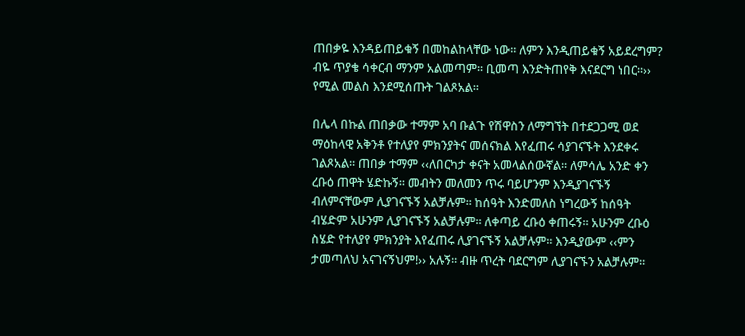ጠበቃዬ እንዳይጠይቁኝ በመከልከላቸው ነው፡፡ ለምን እንዲጠይቁኝ አይደረግም? ብዬ ጥያቄ ሳቀርብ ማንም አልመጣም፡፡ ቢመጣ እንድትጠየቅ እናደርግ ነበር፡፡›› የሚል መልስ እንደሚሰጡት ገልጾአል፡፡

በሌላ በኩል ጠበቃው ተማም አባ ቡልጉ የሽዋስን ለማግኘት በተደጋጋሚ ወደ ማዕከላዊ አቅንቶ የተለያየ ምክንያትና መሰናክል እየፈጠሩ ሳያገናኙት እንደቀሩ ገልጾአል፡፡ ጠበቃ ተማም ‹‹ለበርካታ ቀናት አመላልሰውኛል፡፡ ለምሳሌ አንድ ቀን ረቡዕ ጠዋት ሄድኩኝ፡፡ መብትን መለመን ጥሩ ባይሆንም እንዲያገናኙኝ ብለምናቸውም ሊያገናኙኝ አልቻሉም፡፡ ከሰዓት እንድመለስ ነግረውኝ ከሰዓት ብሄድም አሁንም ሊያገናኙኝ አልቻሉም፡፡ ለቀጣይ ረቡዕ ቀጠሩኝ፡፡ አሁንም ረቡዕ ስሄድ የተለያየ ምክንያት እየፈጠሩ ሊያገናኙኝ አልቻሉም፡፡ እንዲያውም ‹‹ምን ታመጣለህ አናገናኝህም!›› አሉኝ፡፡ ብዙ ጥረት ባደርግም ሊያገናኙን አልቻሉም፡፡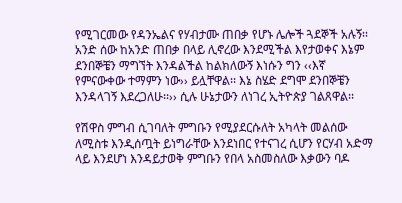የሚገርመው የዳንኤልና የሃብታሙ ጠበቃ የሆኑ ሌሎች ጓደኞች አሉኝ፡፡ አንድ ሰው ከአንድ ጠበቃ በላይ ሊኖረው እንደሚችል እየታወቀና እኔም ደንበኞቼን ማግኘት እንዳልችል ከልክለውኝ እነሱን ግን ‹‹እኛ የምናውቀው ተማምን ነው›› ይሏቸዋል፡፡ እኔ ስሄድ ደግሞ ደንበኞቼን እንዳላገኝ እደረጋለሁ፡፡›› ሲሉ ሁኔታውን ለነገረ ኢትዮጵያ ገልጸዋል፡፡

የሽዋስ ምግብ ሲገባለት ምግቡን የሚያደርሱለት አካላት መልሰው ለሚስቱ እንዲሰጧት ይነግራቸው እንደነበር የተናገረ ሲሆን የርሃብ አድማ ላይ እንደሆነ እንዳይታወቅ ምግቡን የበላ አስመስለው እቃውን ባዶ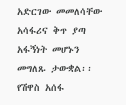አድርገው መመለሳቸው አሳፋሪና ቅጥ ያጣ አፋኝነት መሆኑን መግለጹ ታውቋል፡፡ የሽዋስ አሰፋ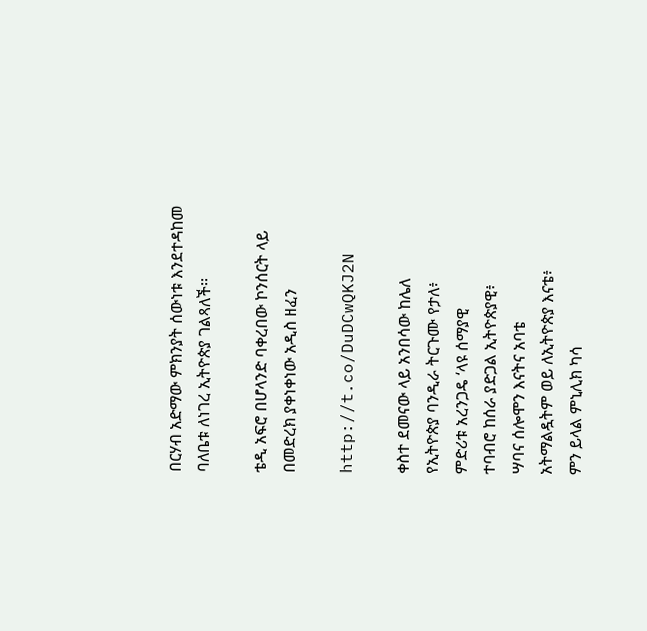በርሃብ አድማው ምክንያት ሰውነቱ እንደተዳከመ ባለቤቱ ለነገረ ኢትዮጵያ ገልጻለች፡፡

ቴዲ አፍሮ በሆላንድ ባቀረበው ኮንሰርት ላይ በመድረክ ያቀነቀነው አዲስ ዘፈን

http://t.co/DuDCwQKJ2N

ቀስተ ደመናው ላይ አንበሳው ከሌለ
የኢትዮጵያ ባንዲራ ትርጉሙ የታለ፥
ምድሪቱ አረንጋዴ ‘ላዩ ሰማያዊ
ተባብሮ ከሰራ ያድጋል ኢትዮጵያዊ፥
ሣባና ሰሎሞን እናትና አባቴ
አትማልዷትም ወይ ለኢትዮጵያ እናቴ፥
ምን ይላል ምኒሊክ ካሳ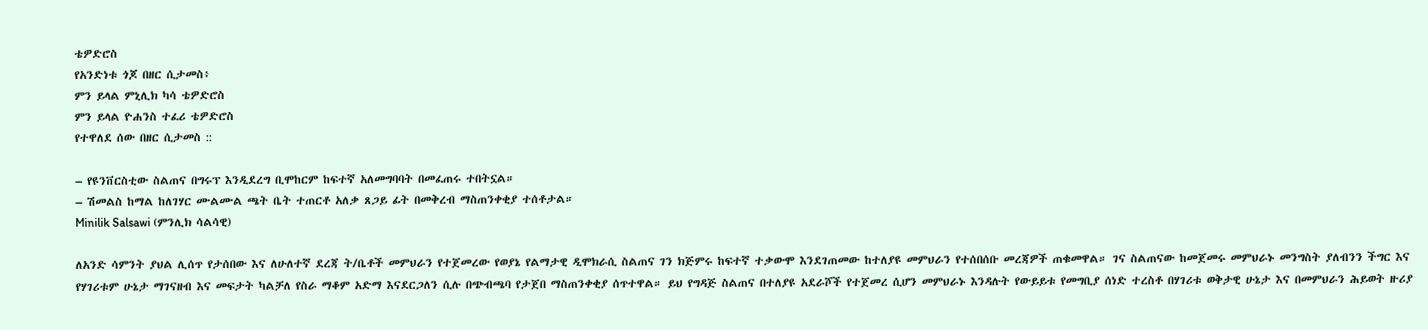ቴዎድሮስ
የአንድነቱ ጎጆ በዘር ሲታመስ፥
ምን ይላል ምኒሊክ ካሳ ቴዎድሮስ
ምን ይላል ዮሐንስ ተፈሪ ቴዎድሮስ
የተዋለደ ሰው በዘር ሲታመስ ::

– የዩንቨርስቲው ስልጠና በግሩፕ እንዲደረግ ቢሞከርም ከፍተኛ አለመግባባት በመፈጠሩ ተበትኗል።
– ሽመልስ ከማል ከለገሃር ሙልሙል ጫት ቤት ተጠርቶ አለቃ ጸጋይ ፊት በመቅረብ ማስጠንቀቂያ ተሰቶታል።
Minilik Salsawi (ምንሊክ ሳልሳዊ)

ለአንድ ሳምንት ያህል ሊሰጥ የታሰበው እና ለሁለተኛ ደረጃ ት/ቤቶች መምህራን የተጀመረው የወያኔ የልማታዊ ዲሞክራሲ ስልጠና ገን ክጅምሩ ከፍተኛ ተቃውሞ እንደገጠመው ከተለያዩ መምህራን የተሰበሰቡ መረጃዎች ጠቁመዋል። ገና ስልጠናው ከመጀመሩ መምህራኑ መንግስት ያለብንን ችግር እና የሃገሪቱም ሁኔታ ማገናዘብ እና መፍታት ካልቻለ የስራ ማቆም አድማ እናደርጋለን ሲሉ በጭብጫባ የታጀበ ማስጠንቀቂያ ሰጥተዋል። ይህ የግዳጅ ስልጠና በተለያዩ አደራሾች የተጀመረ ሲሆን መምህራኑ እንዳሉት የውይይቱ የመግቢያ ሰነድ ተረስቶ በሃገሪቱ ወቅታዊ ሁኔታ እና በመምህራን ሕይወት ዙሪያ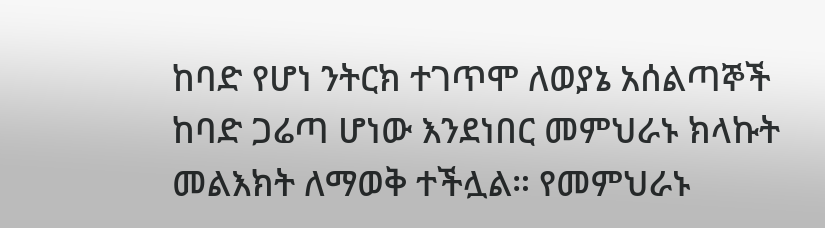ከባድ የሆነ ንትርክ ተገጥሞ ለወያኔ አሰልጣኞች ከባድ ጋሬጣ ሆነው እንደነበር መምህራኑ ክላኩት መልእክት ለማወቅ ተችሏል። የመምህራኑ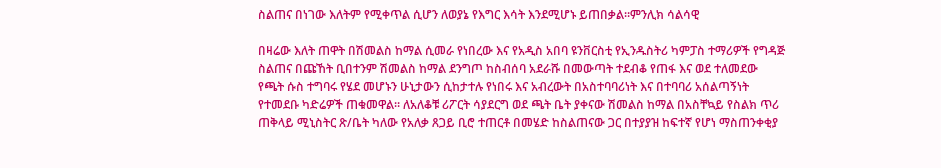ስልጠና በነገው እለትም የሚቀጥል ሲሆን ለወያኔ የእግር እሳት እንደሚሆኑ ይጠበቃል።ምንሊክ ሳልሳዊ

በዛሬው እለት ጠዋት በሽመልስ ከማል ሲመራ የነበረው እና የአዲስ አበባ ዩንቨርስቲ የኢንዱስትሪ ካምፓስ ተማሪዎች የግዳጅ ስልጠና በጩኸት ቢበተንም ሽመልስ ከማል ደንግጦ ከስብሰባ አደራሹ በመውጣት ተደብቆ የጠፋ እና ወደ ተለመደው የጫት ሱስ ተግባሩ የሄደ መሆኑን ሁኒታውን ሲከታተሉ የነበሩ እና አብረውት በአስተባባሪነት እና በተባባሪ አሰልጣኝነት የተመደቡ ካድሬዎች ጠቁመዋል። ለአለቆቹ ሪፖርት ሳያደርግ ወደ ጫት ቤት ያቀናው ሽመልስ ከማል በአስቸኳይ የስልክ ጥሪ ጠቅላይ ሚኒስትር ጽ/ቤት ካለው የአለቃ ጸጋይ ቢሮ ተጠርቶ በመሄድ ከስልጠናው ጋር በተያያዝ ከፍተኛ የሆነ ማስጠንቀቂያ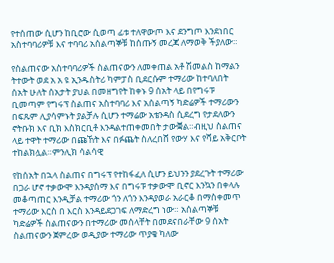የተሰጠው ሲሆን ከቢሮው ሲወጣ ፊቱ ተለዋውጦ እና ደንግጦ እንደነበር አስተባባሪዎቹ እና ተባባሪ አሰልጣኞቹ ከሰጡኝ መረጃ ለማወቅ ችያለው።

የስልጠናው አስተባባሪዎች ስልጠናውን ለመቀጠል አቶ ሽመልስ ከማልን ትተውት ወደ አ አ ዩ ኢንዱስትሪ ካምፓስ ቢደርሱም ተማሪው ከተባለበት ሰአት ሁለት ሰአታት ያህል በመዘግየት ከቀኑ 9 ሰአት ላይ በየግሩፑ ቢመጣም የግሩፕ ስልጠና አስተባባሪ እና አሰልጣኝ ካድሬዎች ተማሪውን በፍጹም ሊያሳምኑት ያልቻሉ ሲሆን ተማሬው አቴንዳስ ሲደረግ የታደለውን ኖትቡክ እና ቢክ እስክርቢቶ እንዳልተጠቀመበት ታውቛል።ብዚህ ስልጠና ላይ ተዋት ተማሪው በጩኸት እና በፉጨት ስለረበሸ የውሃ እና የሻይ አቅርቦት ተከልክሏል።ምንሊክ ሳልሳዊ

የከሰአት በኋላ ስልጠና በግሩፕ የተከፋፈለ ሲሆን ይህንን ያደረጉት ተማሪው በጋራ ሆኖ ተቃውሞ እንዳያሰማ እና በግሩፑ ተቃውሞ ቢኖር እንኳን በቀላሉ መቆጣጠር እንዲቻል ተማሪው ጎን ለጎን እንዳያወራ አራርቆ በማስቀመጥ
ተማሪው እርስ በ እርስ እንዳይደጋገፍ ለማድረግ ነው። አሰልጣኞቹ ካድሬዎች ስልጠናውን በተማሪው መሰላቸት በመደናበራቸው 9 ሰአት ስልጠናውን ጀምረው ወዲያው ተማሪው ጥያቄ ካለው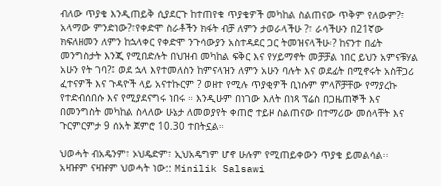ብለው ጥያቄ እንዲጠይቅ ሲያደርጉ ከተጠየቁ ጥያቄዎች መካከል ስልጠናው ጥቅም የለውም?፣ አላማው ምንድነው?፣የቀድሞ ስራቶችን ክፋት ብቻ ለምን ታወራላችሁ ?፣ ራሳችሁን በ21ኛው ክፍለዘመን ለምን ከኋላቀር የቀድሞ ንጉሳውያን አስተዳደር ጋር ትመዝናላችሁ፡? ከናንተ በፊት መንግስታት እንጂ የሚበድሉት በህዝብ መካከል ፍቅር እና የሃይማኖት መቻቻል ነበር ይህን አምናቹሃል አሁን የት ገባ?፤ ወደ ኋላ እየተመለስን ከምናላዝን ለምን አሁን ባሉት እና ወደፊት በሚኖሩት አስቸጋሪ ፈተናዎች እና ጉዳዮች ላይ አናተኩርም ? ወዘተ የሚሉ ጥያቂዎች ቢነሱም ምላሾቻቸው የማያረኩ የተድብሰበሱ እና የሚያደናግሩ ነበሩ ። እንዲሁም በነገው እለት በነጻ ፕሬስ በጋዜጠኞች እና በመንግስት መካከል ስላለው ሁኔታ ለመወያየት ቀጠሮ ተይዞ ስልጠናው በተማሪው መሰላቸት እና ጉርምርምታ 9 ሰአት ጀምሮ 10.30 ተበትኗል።

ህወሓት ብአዴንም፣ ኦህዴድም፣ ኢህአዴግም ሆኖ ሁሉም የሚጠይቀውን ጥያቄ ይመልሳል፡፡
አዛዡም ናዛዡም ህወሓት ነው:: Minilik Salsawi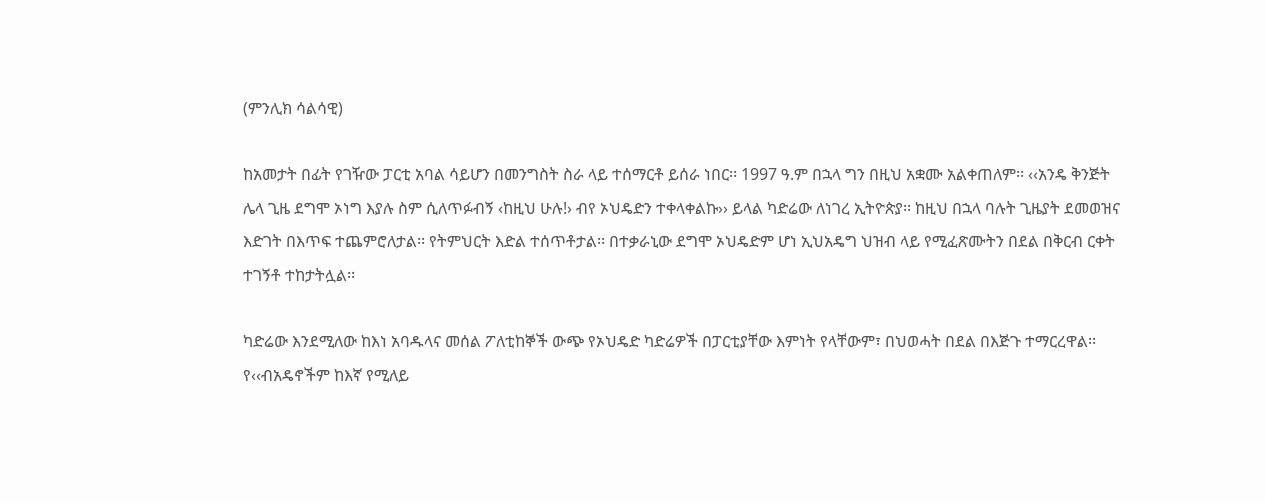(ምንሊክ ሳልሳዊ)

ከአመታት በፊት የገዥው ፓርቲ አባል ሳይሆን በመንግስት ስራ ላይ ተሰማርቶ ይሰራ ነበር፡፡ 1997 ዓ.ም በኋላ ግን በዚህ አቋሙ አልቀጠለም፡፡ ‹‹አንዴ ቅንጅት ሌላ ጊዜ ደግሞ ኦነግ እያሉ ስም ሲለጥፉብኝ ‹ከዚህ ሁሉ!› ብየ ኦህዴድን ተቀላቀልኩ›› ይላል ካድሬው ለነገረ ኢትዮጵያ፡፡ ከዚህ በኋላ ባሉት ጊዜያት ደመወዝና እድገት በእጥፍ ተጨምሮለታል፡፡ የትምህርት እድል ተሰጥቶታል፡፡ በተቃራኒው ደግሞ ኦህዴድም ሆነ ኢህአዴግ ህዝብ ላይ የሚፈጽሙትን በደል በቅርብ ርቀት ተገኝቶ ተከታትሏል፡፡

ካድሬው እንደሚለው ከእነ አባዱላና መሰል ፖለቲከኞች ውጭ የኦህዴድ ካድሬዎች በፓርቲያቸው እምነት የላቸውም፣ በህወሓት በደል በእጅጉ ተማርረዋል፡፡ የ‹‹ብአዴኖችም ከእኛ የሚለይ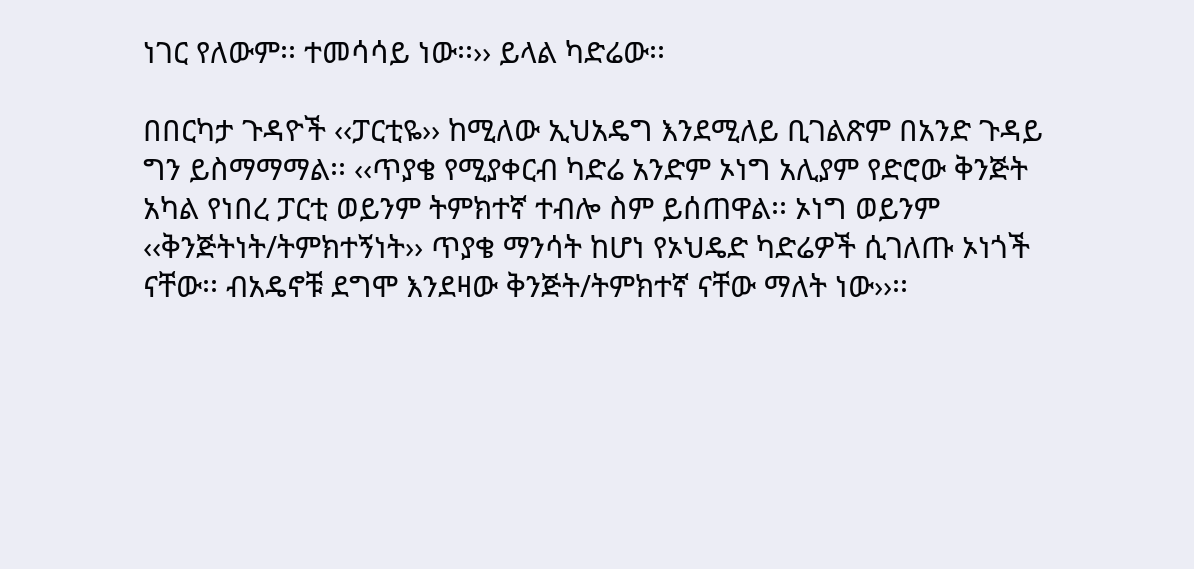ነገር የለውም፡፡ ተመሳሳይ ነው፡፡›› ይላል ካድሬው፡፡

በበርካታ ጉዳዮች ‹‹ፓርቲዬ›› ከሚለው ኢህአዴግ እንደሚለይ ቢገልጽም በአንድ ጉዳይ ግን ይስማማማል፡፡ ‹‹ጥያቄ የሚያቀርብ ካድሬ አንድም ኦነግ አሊያም የድሮው ቅንጅት አካል የነበረ ፓርቲ ወይንም ትምክተኛ ተብሎ ስም ይሰጠዋል፡፡ ኦነግ ወይንም ‹‹ቅንጅትነት/ትምክተኝነት›› ጥያቄ ማንሳት ከሆነ የኦህዴድ ካድሬዎች ሲገለጡ ኦነጎች ናቸው፡፡ ብአዴኖቹ ደግሞ እንደዛው ቅንጅት/ትምክተኛ ናቸው ማለት ነው››፡፡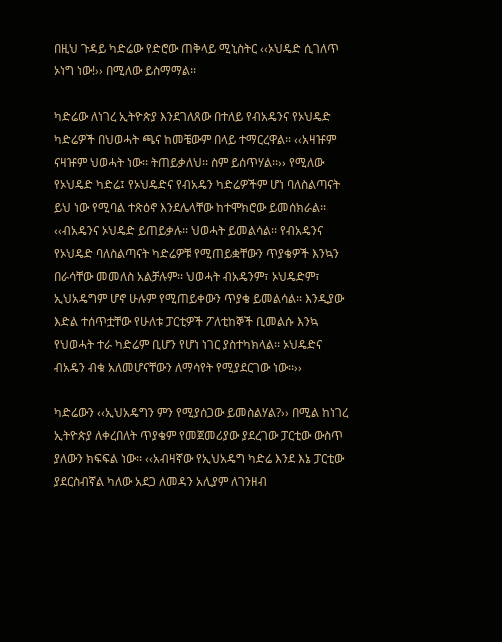በዚህ ጉዳይ ካድሬው የድሮው ጠቅላይ ሚኒስትር ‹‹ኦህዴድ ሲገለጥ ኦነግ ነው!›› በሚለው ይስማማል፡፡

ካድሬው ለነገረ ኢትዮጵያ እንደገለጸው በተለይ የብአዴንና የኦህዴድ ካድሬዎች በህወሓት ጫና ከመቼውም በላይ ተማርረዋል፡፡ ‹‹አዛዡም ናዛዡም ህወሓት ነው፡፡ ትጠይቃለህ፡፡ ስም ይሰጥሃል፡፡›› የሚለው የኦህዴድ ካድሬ፤ የኦህዴድና የብአዴን ካድሬዎችም ሆነ ባለስልጣናት ይህ ነው የሚባል ተጽዕኖ እንደሌላቸው ከተሞክሮው ይመሰክራል፡፡ ‹‹ብአዴንና ኦህዴድ ይጠይቃሉ፡፡ ህወሓት ይመልሳል፡፡ የብአዴንና የኦህዴድ ባለስልጣናት ካድሬዎቹ የሚጠይቋቸውን ጥያቄዎች እንኳን በራሳቸው መመለስ አልቻሉም፡፡ ህወሓት ብአዴንም፣ ኦህዴድም፣ ኢህአዴግም ሆኖ ሁሉም የሚጠይቀውን ጥያቄ ይመልሳል፡፡ እንዲያው እድል ተሰጥቷቸው የሁለቱ ፓርቲዎች ፖለቲከኞች ቢመልሱ እንኳ የህወሓት ተራ ካድሬም ቢሆን የሆነ ነገር ያስተካክላል፡፡ ኦህዴድና ብአዴን ብቁ አለመሆናቸውን ለማሳየት የሚያደርገው ነው፡፡››

ካድሬውን ‹‹ኢህአዴግን ምን የሚያሰጋው ይመስልሃል?›› በሚል ከነገረ ኢትዮጵያ ለቀረበለት ጥያቄም የመጀመሪያው ያደረገው ፓርቲው ውስጥ ያለውን ክፍፍል ነው፡፡ ‹‹አብዛኛው የኢህአዴግ ካድሬ እንደ እኔ ፓርቲው ያደርስብኛል ካለው አደጋ ለመዳን አሊያም ለገንዘብ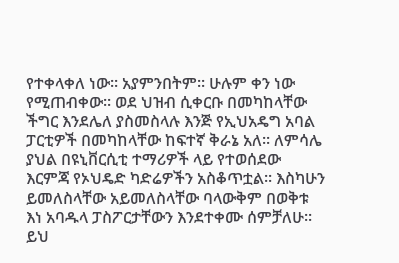የተቀላቀለ ነው፡፡ አያምንበትም፡፡ ሁሉም ቀን ነው የሚጠብቀው፡፡ ወደ ህዝብ ሲቀርቡ በመካከላቸው ችግር እንደሌለ ያስመስላሉ እንጅ የኢህአዴግ አባል ፓርቲዎች በመካከላቸው ከፍተኛ ቅራኔ አለ፡፡ ለምሳሌ ያህል በዩኒቨርሲቲ ተማሪዎች ላይ የተወሰደው እርምጃ የኦህዴድ ካድሬዎችን አስቆጥቷል፡፡ እስካሁን ይመለስላቸው አይመለስላቸው ባላውቅም በወቅቱ እነ አባዱላ ፓስፖርታቸውን እንደተቀሙ ሰምቻለሁ፡፡ ይህ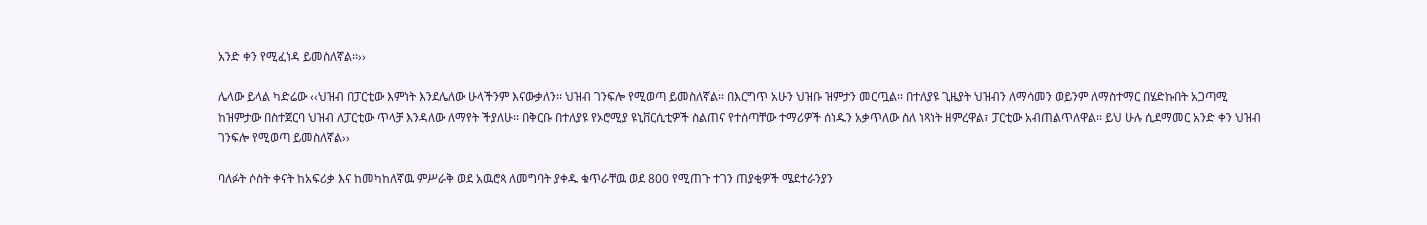አንድ ቀን የሚፈነዳ ይመስለኛል፡፡››

ሌላው ይላል ካድሬው ‹‹ህዝብ በፓርቲው እምነት እንደሌለው ሁላችንም እናውቃለን፡፡ ህዝብ ገንፍሎ የሚወጣ ይመስለኛል፡፡ በእርግጥ አሁን ህዝቡ ዝምታን መርጧል፡፡ በተለያዩ ጊዜያት ህዝብን ለማሳመን ወይንም ለማስተማር በሄድኩበት አጋጣሚ ከዝምታው በስተጀርባ ህዝብ ለፓርቲው ጥላቻ እንዳለው ለማየት ችያለሁ፡፡ በቅርቡ በተለያዩ የኦሮሚያ ዩኒቨርሲቲዎች ስልጠና የተሰጣቸው ተማሪዎች ሰነዱን አቃጥለው ስለ ነጻነት ዘምረዋል፣ ፓርቲው አብጠልጥለዋል፡፡ ይህ ሁሉ ሲደማመር አንድ ቀን ህዝብ ገንፍሎ የሚወጣ ይመስለኛል››

ባለፉት ሶስት ቀናት ከአፍሪቃ እና ከመካከለኛዉ ምሥራቅ ወደ አዉሮጳ ለመግባት ያቀዱ ቁጥራቸዉ ወደ 800 የሚጠጉ ተገን ጠያቂዎች ሜደተራንያን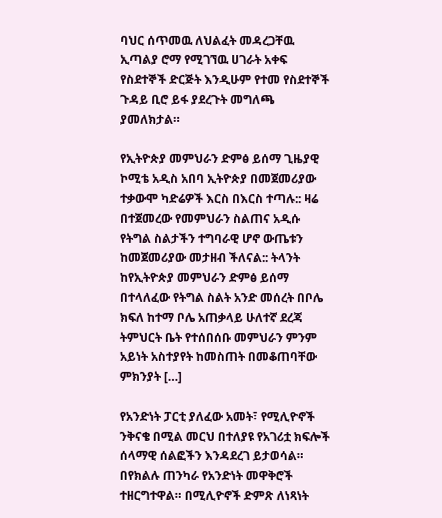ባህር ሰጥመዉ ለህልፈት መዳረጋቸዉ ኢጣልያ ሮማ የሚገኘዉ ሀገራት አቀፍ የስደተኞች ድርጅት እንዲሁም የተመ የስደተኞች ጉዳይ ቢሮ ይፋ ያደረጉት መግለጫ ያመለክታል።

የኢትዮጵያ መምህራን ድምፅ ይሰማ ጊዜያዊ ኮሚቴ አዲስ አበባ ኢትዮጵያ በመጀመሪያው ተቃውሞ ካድሬዎች እርስ በእርስ ተጣሉ:: ዛሬ በተጀመረው የመምህራን ስልጠና አዲሱ የትግል ስልታችን ተግባራዊ ሆኖ ውጤቱን ከመጀመሪያው መታዘብ ችለናል:: ትላንት ከየኢትዮጵያ መምህራን ድምፅ ይሰማ በተላለፈው የትግል ስልት አንድ መሰረት በቦሌ ክፍለ ከተማ ቦሌ አጠቃላይ ሁለተኛ ደረጃ ትምህርት ቤት የተሰበሰቡ መምህራን ምንም አይነት አስተያየት ከመስጠት በመቆጠባቸው ምክንያት […]

የአንድነት ፓርቲ ያለፈው አመት፣ የሚሊዮኖች ንቅናቄ በሚል መርህ በተለያዩ የአገሪቷ ክፍሎች ሰላማዊ ሰልፎችን እንዳደረገ ይታወሳል። በየክልሉ ጠንካራ የአንድነት መዋቅሮች ተዘርግተዋል። በሚሊዮኖች ድምጽ ለነጻነት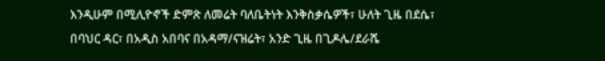እንዲሁም በሚሊዮኖች ድምጽ ለመሬት ባለቤትነት እንቅስቃሴዎች፣ ሁለት ጊዜ በደሴ፣ በባህር ዳር፣ በአዲስ አበባና በአዳማ/ናዝሬት፣ አንድ ጊዜ በጊዶሌ/ደራሼ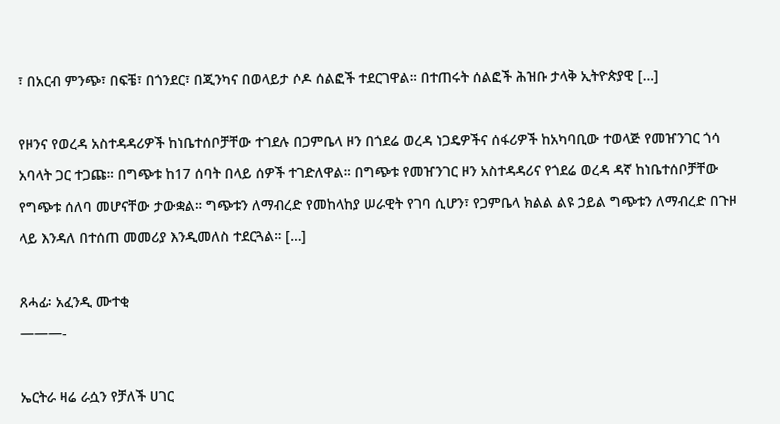፣ በአርብ ምንጭ፣ በፍቼ፣ በጎንደር፣ በጂንካና በወላይታ ሶዶ ሰልፎች ተደርገዋል። በተጠሩት ሰልፎች ሕዝቡ ታላቅ ኢትዮጵያዊ […]

የዞንና የወረዳ አስተዳዳሪዎች ከነቤተሰቦቻቸው ተገደሉ በጋምቤላ ዞን በጎደሬ ወረዳ ነጋዴዎችና ሰፋሪዎች ከአካባቢው ተወላጅ የመዠንገር ጎሳ አባላት ጋር ተጋጩ። በግጭቱ ከ17 ሰባት በላይ ሰዎች ተገድለዋል። በግጭቱ የመዠንገር ዞን አስተዳዳሪና የጎደሬ ወረዳ ዳኛ ከነቤተሰቦቻቸው የግጭቱ ሰለባ መሆናቸው ታውቋል። ግጭቱን ለማብረድ የመከላከያ ሠራዊት የገባ ሲሆን፣ የጋምቤላ ክልል ልዩ ኃይል ግጭቱን ለማብረድ በጉዞ ላይ እንዳለ በተሰጠ መመሪያ እንዲመለስ ተደርጓል። […]

ጸሓፊ፡ አፈንዲ ሙተቂ
———-

ኤርትራ ዛሬ ራሷን የቻለች ሀገር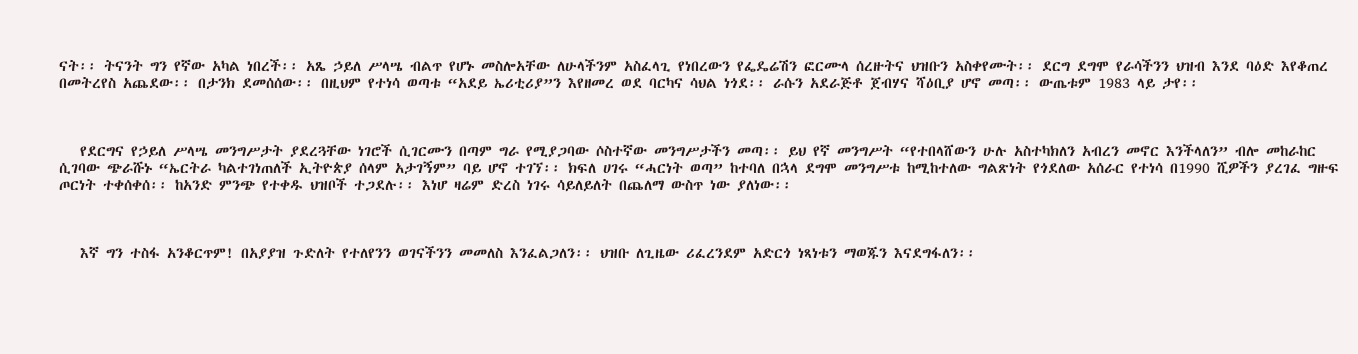ናት፡፡ ትናንት ግን የኛው አካል ነበረች፡፡ አጼ ኃይለ ሥላሤ ብልጥ የሆኑ መስሎአቸው ለሁላችንም አስፈላጊ የነበረውን የፌዴሬሽን ፎርሙላ ሰረዙትና ህዝቡን አስቀየሙት፡፡ ደርግ ደግሞ የራሳችንን ህዝብ እንደ ባዕድ እየቆጠረ በመትረየስ አጨደው፡፡ በታንክ ደመሰሰው፡፡ በዚህም የተነሳ ወጣቱ “አደይ ኤሪቲሪያ”ን እየዘመረ ወደ ባርካና ሳህል ነጎደ፡፡ ራሱን አደራጅቶ ጀብሃና ሻዕቢያ ሆኖ መጣ፡፡ ውጤቱም 1983 ላይ ታየ፡፡



   የደርግና የኃይለ ሥላሤ መንግሥታት ያደረጓቸው ነገሮች ሲገርሙን በጣም ግራ የሚያጋባው ሶስተኛው መንግሥታችን መጣ፡፡ ይህ የኛ መንግሥት “የተበላሸውን ሁሉ አስተካክለን አብረን መኖር እንችላለን” ብሎ መከራከር ሲገባው ጭራሹኑ “ኤርትራ ካልተገነጠለች ኢትዮጵያ ሰላም አታገኝም” ባይ ሆኖ ተገኘ፡፡ ክፍለ ሀገሩ “ሓርነት ወጣ” ከተባለ በኋላ ደግሞ መንግሥቱ ከሚከተለው ግልጽነት የጎደለው አሰራር የተነሳ በ1990 ሺዎችን ያረገፈ ግዙፍ ጦርነት ተቀሰቀሰ፡፡ ከአንድ ምንጭ የተቀዱ ህዝቦች ተጋደሉ፡፡ እነሆ ዛሬም ድረስ ነገሩ ሳይለይለት በጨለማ ውስጥ ነው ያለነው፡፡



   እኛ ግን ተስፋ አንቆርጥም! በአያያዝ ጉድለት የተለየንን ወገናችንን መመለስ እንፈልጋለን፡፡ ህዝቡ ለጊዜው ሪፈረንደም አድርጎ ነጻነቱን ማወጁን እናደግፋለን፡፡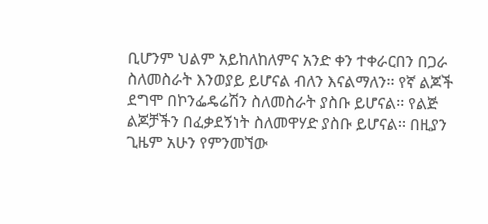ቢሆንም ህልም አይከለከለምና አንድ ቀን ተቀራርበን በጋራ ስለመስራት እንወያይ ይሆናል ብለን እናልማለን፡፡ የኛ ልጆች ደግሞ በኮንፌዴሬሽን ስለመስራት ያስቡ ይሆናል፡፡ የልጅ ልጆቻችን በፈቃደኝነት ስለመዋሃድ ያስቡ ይሆናል፡፡ በዚያን ጊዜም አሁን የምንመኘው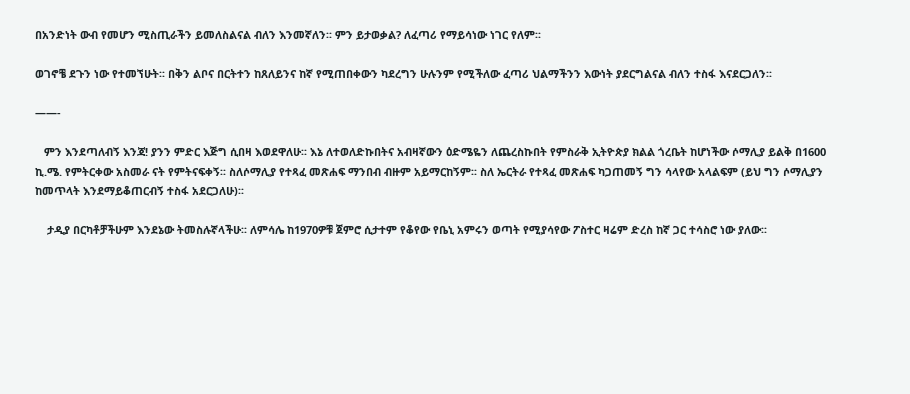በአንድነት ውብ የመሆን ሚስጢራችን ይመለስልናል ብለን እንመኛለን፡፡ ምን ይታወቃል? ለፈጣሪ የማይሳነው ነገር የለም፡፡

ወገኖቼ ደጉን ነው የተመኘሁት፡፡ በቅን ልቦና በርትተን ከጸለይንና ከኛ የሚጠበቀውን ካደረግን ሁሉንም የሚችለው ፈጣሪ ህልማችንን እውነት ያደርግልናል ብለን ተስፋ እናደርጋለን፡፡

——-

   ምን እንደጣለብኝ እንጃ! ያንን ምድር እጅግ ሲበዛ እወደዋለሁ፡፡ እኔ ለተወለድኩበትና አብዛኛውን ዕድሜዬን ለጨረስኩበት የምስራቅ ኢትዮጵያ ክልል ጎረቤት ከሆነችው ሶማሊያ ይልቅ በ1600 ኪ.ሜ. የምትርቀው አስመራ ናት የምትናፍቀኝ፡፡ ስለሶማሊያ የተጻፈ መጽሐፍ ማንበብ ብዙም አይማርከኝም፡፡ ስለ ኤርትራ የተጻፈ መጽሐፍ ካጋጠመኝ ግን ሳላየው አላልፍም (ይህ ግን ሶማሊያን ከመጥላት እንደማይቆጠርብኝ ተስፋ አደርጋለሁ)፡፡

    ታዲያ በርካቶቻችሁም እንደኔው ትመስሉኛላችሁ፡፡ ለምሳሌ ከ1970ዎቹ ጀምሮ ሲታተም የቆየው የቤኒ አምሩን ወጣት የሚያሳየው ፖስተር ዛሬም ድረስ ከኛ ጋር ተሳስሮ ነው ያለው፡፡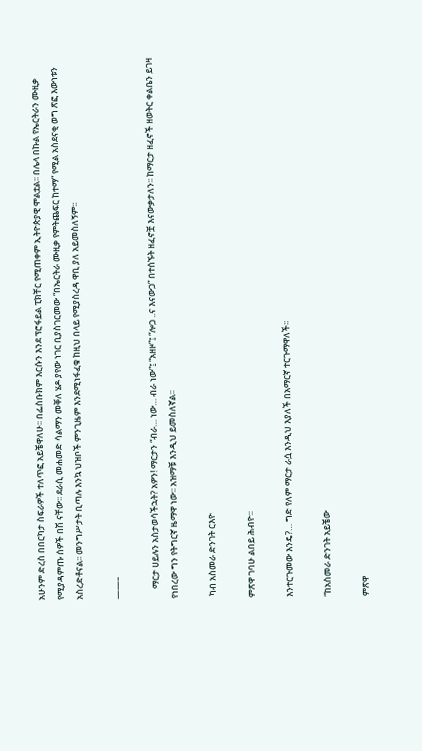አሁንም ድረስ በበርካታ ስፍራዎች ተለጥፎ አይቼዋለሁ፡፡ በፌስቡክም እርሱን እንደ ፕሮፋይል ፒክቸር የሚጠቀም ኢትዮጵያዊ ሞልቷል፡፡ በሌላ በኩል የኤርትራን ሙዚቃ የሚያዳምጡ ሰዎች በሽ ናቸው፡፡ ደራሲ መሐመድ ሳልማን መቐለ ሄዶ ያየው ነገር ቢያስገርመው “በኤርትራ ሙዚቃ የምትጨፍር ከተማ” የሚል አስደናቂ ወግ ጽፎ እውነቱን አስረድቶናል፡፡ መንግሥታት ቢጣሉ እንኳ ህዝቦች ምንጊዜም እንደሚነፋፈቁ ከዚህ በላይ የሚያስረዳ ዋቢ ያለ አይመስለኝም፡፡

——–

     ማርታ ሀይሉን አስታወሳችኋት? አዎን! ማርታን “ብራ… ነው… ብራ ነው”፤ “አዘዞ”፤ “ሎጋ ..ና እናውጋ” በተሰኙት ዘፈኖቿ እናውቃታለን፡፡ ከማርታ ዘፈኖች ዘወትር ቀልቤን ይገዛ የነበረው ግን የትግርኛ ዜማዋ ነው፡፡ አዝማቹ እንዲህ ይመስለኛል፡፡

 ካብ አስመራ ድንገት ርእዮ

ምጽዋ ገባሁ ልበይ ሕብዮ፡፡

እንተርጉመው እንዴ?… ግድ የለም ማርታ ራሷ እንዲህ እያለች በአማርኛ ተርጉማዋለች፡፡

“ከአስመራ ድንገት አይቼው

ምጽዋ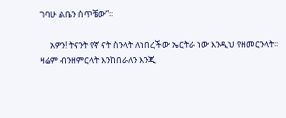ገባሁ ልቤን ሰጥቼው”፡፡

     አዎን! ትናንት የኛ ናት ስንላት ለነበረችው ኤርትራ ነው እንዲህ የዘመርንላት፡፡ ዛሬም ብንዘምርላት እንከበራለን እንጂ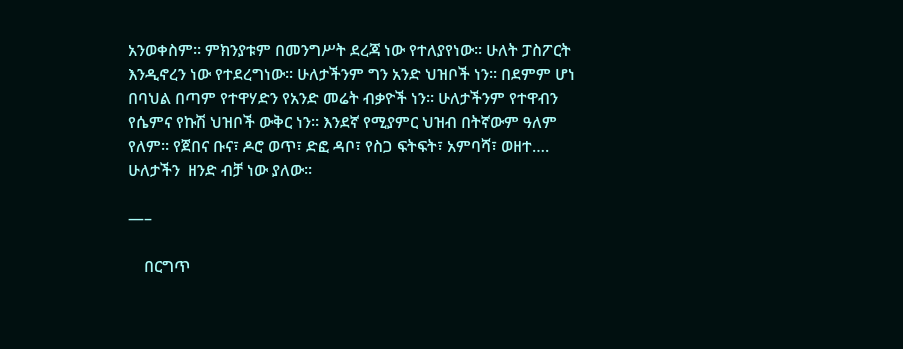አንወቀስም፡፡ ምክንያቱም በመንግሥት ደረጃ ነው የተለያየነው፡፡ ሁለት ፓስፖርት እንዲኖረን ነው የተደረግነው፡፡ ሁለታችንም ግን አንድ ህዝቦች ነን፡፡ በደምም ሆነ በባህል በጣም የተዋሃድን የአንድ መሬት ብቃዮች ነን፡፡ ሁለታችንም የተዋብን የሴምና የኩሽ ህዝቦች ውቅር ነን፡፡ እንደኛ የሚያምር ህዝብ በትኛውም ዓለም የለም፡፡ የጀበና ቡና፣ ዶሮ ወጥ፣ ድፎ ዳቦ፣ የስጋ ፍትፍት፣ አምባሻ፣ ወዘተ…. ሁለታችን  ዘንድ ብቻ ነው ያለው፡፡

—–

    በርግጥ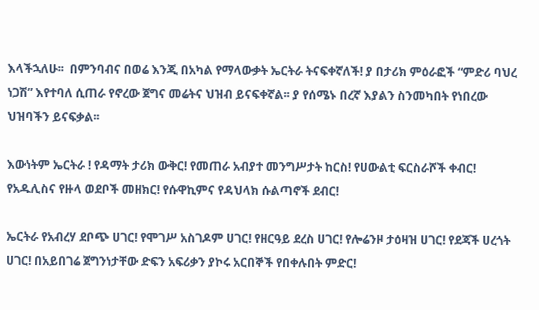እላችኋለሁ፡፡  በምንባብና በወሬ እንጂ በአካል የማላውቃት ኤርትራ ትናፍቀኛለች! ያ በታሪክ ምዕራፎች “ምድሪ ባህረ ነጋሽ” እየተባለ ሲጠራ የኖረው ጀግና መሬትና ህዝብ ይናፍቀኛል፡፡ ያ የሰሜኑ በረኛ እያልን ስንመካበት የነበረው ህዝባችን ይናፍቃል፡፡

እውነትም ኤርትራ ! የዳማት ታሪክ ውቅር! የመጠራ አብያተ መንግሥታት ከርስ! የሀውልቲ ፍርስራሾች ቀብር! የአዱሊስና የዙላ ወደቦች መዘክር! የሱዋኪምና የዳህላክ ሱልጣኖች ደብር!

ኤርትራ የአብረሃ ደቦጭ ሀገር! የሞገሥ አስገዶም ሀገር! የዘርዓይ ደረስ ሀገር! የሎሬንዞ ታዕዛዝ ሀገር! የደጃች ሀረጎት ሀገር! በአይበገሬ ጀግንነታቸው ድፍን አፍሪቃን ያኮሩ አርበኞች የበቀሉበት ምድር!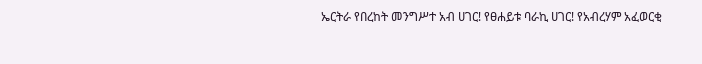ኤርትራ የበረከት መንግሥተ አብ ሀገር! የፀሐይቱ ባራኪ ሀገር! የአብረሃም አፈወርቂ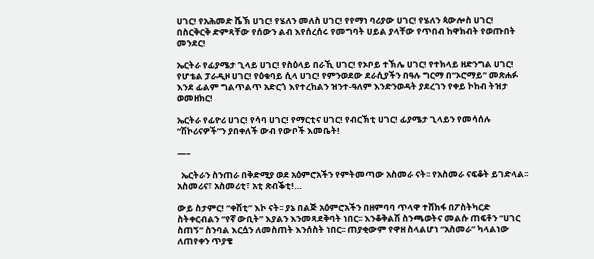ሀገር! የአሕመድ ሼኽ ሀገር! የሄለን መለስ ሀገር! የየማነ ባሪያው ሀገር! የሄለን ጳውሎስ ሀገር! በስርቅርቅ ድምጻቸው የሰውን ልብ እየሰረሰሩ የመግባት ሀይል ያላቸው የጥበብ ከዋክብት የወጡበት መንደር!

ኤርትራ የፊያሜታ ጊላይ ሀገር! የስዕላይ በራኺ ሀገር! የኦቦይ ተኽሌ ሀገር! የተክላይ ዘድንግል ሀገር! የሆቴል ፓራዲዞ ሀገር! የዕቁባይ ሲላ ሀገር! የምንወደው ደራሲያችን በዓሉ ግርማ በ“ኦሮማይ” መጽሐፉ እንደ ፊልም ግልጥልጥ አድርጎ እየተረከልን ዝንተ-ዓለም እንድንወዳት ያደረገን የቀይ ኮከብ ትዝታ ወመዘክር!

ኤርትራ የፊዮሪ ሀገር! የሳባ ሀገር! የማርቲና ሀገር! የብርኽቲ ሀገር! ፊያሜታ ጊላይን የመሳሰሉ “ሽኮሪናዎች”ን ያበቀለች ውብ የውቦች እመቤት!

—–

  ኤርትራን ስንጠራ በቅድሚያ ወደ አዕምሮአችን የምትመጣው አስመራ ናት፡፡ የአስመራ ናፍቆት ይገድላል፡፡ አስመሪና፣ አስመሪቲ፣ አቲ ጽብቕቲ!…

ውይ ስታምር! “ቀሽቲ” እኮ ናት፡፡ ያኔ በልጅ አዕምሮአችን በዘምባባ ጥላዋ ተሸክፋ በፖስትካርድ ስትቀርብልን “የኛ ውቢት” እያልን እንመጻደቅባት ነበር፡፡ እንቆቅልሽ ስንጫወትና መልሱ ጠፍቶን “ሀገር ስጠኝ” ስንባል እርሷን ለመስጠት እንሰስት ነበር፡፡ ጠያቂውም የዋዘ ስላልሆነ “አስመራ” ካላልነው ለጠየቀን ጥያቄ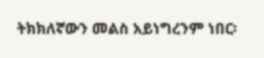ትክክለኛውን መልስ አይነግረንም ነበር፡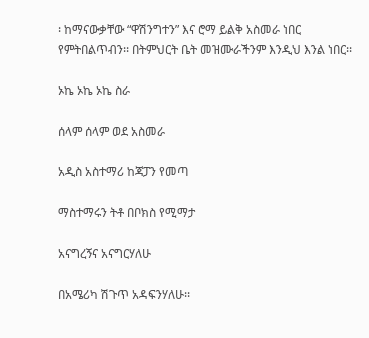፡ ከማናውቃቸው “ዋሽንግተን” እና ሮማ ይልቅ አስመራ ነበር የምትበልጥብን፡፡ በትምህርት ቤት መዝሙራችንም እንዲህ እንል ነበር፡፡

ኦኬ ኦኬ ኦኬ ስራ

ሰላም ሰላም ወደ አስመራ

አዲስ አስተማሪ ከጃፓን የመጣ

ማስተማሩን ትቶ በቦክስ የሚማታ

አናግረኝና አናግርሃለሁ

በአሜሪካ ሽጉጥ አዳፍንሃለሁ፡፡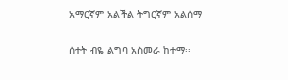አማርኛም አልችል ትግርኛም አልሰማ

ሰተት ብዬ ልግባ አስመራ ከተማ፡፡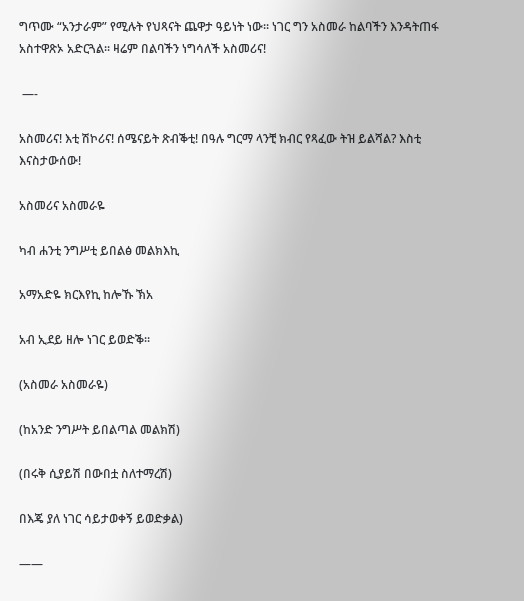ግጥሙ “አንታራም” የሚሉት የህጻናት ጨዋታ ዓይነት ነው፡፡ ነገር ግን አስመራ ከልባችን እንዳትጠፋ አስተዋጽኦ አድርጓል፡፡ ዛሬም በልባችን ነግሳለች አስመሪና!

 —-

አስመሪና! እቲ ሽኮሪና! ሰሜናይት ጽብቕቲ! በዓሉ ግርማ ላንቺ ክብር የጻፈው ትዝ ይልሻል? እስቲ እናስታውሰው!

አስመሪና አስመራዬ

ካብ ሐንቲ ንግሥቲ ይበልፅ መልክእኪ

አማአድዬ ክርእየኪ ከሎኹ ኽአ

አብ ኢደይ ዘሎ ነገር ይወድቕ፡፡

(አስመራ አስመራዬ)

(ከአንድ ንግሥት ይበልጣል መልክሽ)

(በሩቅ ሲያይሽ በውበቷ ስለተማረሽ)

በእጄ ያለ ነገር ሳይታወቀኝ ይወድቃል)

——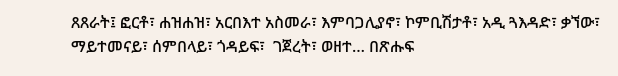ጸጸራት፤ ፎርቶ፣ ሐዝሐዝ፣ አርበእተ አስመራ፣ እምባጋሊያኖ፣ ኮምቢሽታቶ፣ አዲ ጓእዳድ፣ ቃኘው፣ ማይተመናይ፣ ሰምበላይ፣ ጎዳይፍ፣  ገጀረት፣ ወዘተ… በጽሑፍ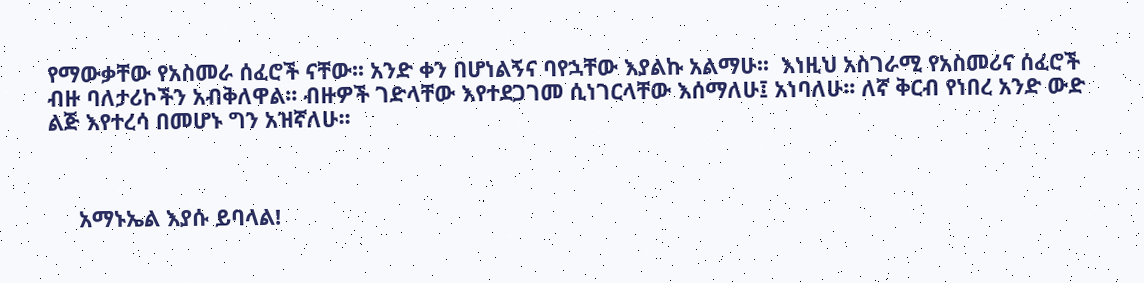የማውቃቸው የአስመራ ሰፈሮች ናቸው፡፡ አንድ ቀን በሆነልኝና ባየኋቸው እያልኩ አልማሁ፡፡  እነዚህ አስገራሚ የአስመሪና ሰፈሮች ብዙ ባለታሪኮችን አብቅለዋል፡፡ ብዙዎች ገድላቸው እየተደጋገመ ሲነገርላቸው እሰማለሁ፤ አነባለሁ፡፡ ለኛ ቅርብ የነበረ አንድ ውድ ልጅ እየተረሳ በመሆኑ ግን አዝኛለሁ፡፡



     አማኑኤል እያሱ ይባላል!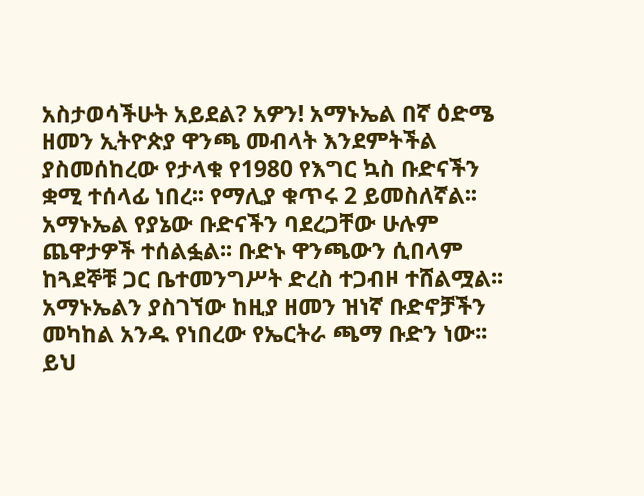አስታወሳችሁት አይደል? አዎን! አማኑኤል በኛ ዕድሜ ዘመን ኢትዮጵያ ዋንጫ መብላት እንደምትችል ያስመሰከረው የታላቁ የ1980 የእግር ኳስ ቡድናችን ቋሚ ተሰላፊ ነበረ፡፡ የማሊያ ቁጥሩ 2 ይመስለኛል፡፡ አማኑኤል የያኔው ቡድናችን ባደረጋቸው ሁሉም ጨዋታዎች ተሰልፏል፡፡ ቡድኑ ዋንጫውን ሲበላም ከጓደኞቹ ጋር ቤተመንግሥት ድረስ ተጋብዞ ተሸልሟል፡፡ አማኑኤልን ያስገኘው ከዚያ ዘመን ዝነኛ ቡድኖቻችን መካከል አንዱ የነበረው የኤርትራ ጫማ ቡድን ነው፡፡ ይህ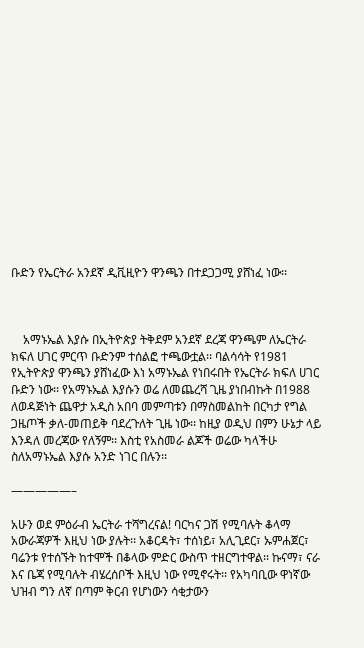ቡድን የኤርትራ አንደኛ ዲቪዚዮን ዋንጫን በተደጋጋሚ ያሸነፈ ነው፡፡



    አማኑኤል እያሱ በኢትዮጵያ ትቅደም አንደኛ ደረጃ ዋንጫም ለኤርትራ ክፍለ ሀገር ምርጥ ቡድንም ተሰልፎ ተጫውቷል፡፡ ባልሳሳት የ1981 የኢትዮጵያ ዋንጫን ያሸነፈው እነ አማኑኤል የነበሩበት የኤርትራ ክፍለ ሀገር ቡድን ነው፡፡ የአማኑኤል እያሱን ወሬ ለመጨረሻ ጊዜ ያነበብኩት በ1988 ለወዳጅነት ጨዋታ አዲስ አበባ መምጣቱን በማስመልከት በርካታ የግል ጋዜጦች ቃለ-መጠይቅ ባደረጉለት ጊዜ ነው፡፡ ከዚያ ወዲህ በምን ሁኔታ ላይ እንዳለ መረጃው የለኝም፡፡ እስቲ የአስመራ ልጆች ወሬው ካላችሁ ስለአማኑኤል እያሱ አንድ ነገር በሉን፡፡

—————–

አሁን ወደ ምዕራብ ኤርትራ ተሻግረናል! ባርካና ጋሽ የሚባሉት ቆላማ አውራጃዎች እዚህ ነው ያሉት፡፡ አቆርዳት፣ ተሰነይ፣ አሊጊደር፣ ኡምሐጀር፣ ባሬንቱ የተሰኙት ከተሞች በቆላው ምድር ውስጥ ተዘርግተዋል፡፡ ኩናማ፣ ናራ እና ቤጃ የሚባሉት ብሄረሰቦች እዚህ ነው የሚኖሩት፡፡ የአካባቢው ዋነኛው ህዝብ ግን ለኛ በጣም ቅርብ የሆነውን ሳቂታውን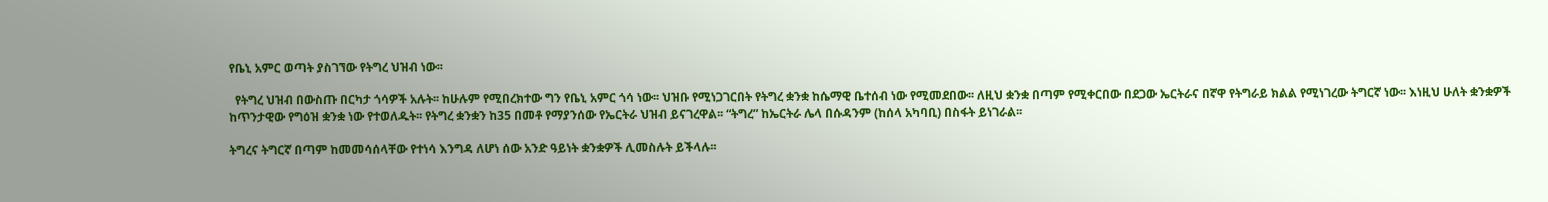የቤኒ አምር ወጣት ያስገኘው የትግረ ህዝብ ነው፡፡

  የትግረ ህዝብ በውስጡ በርካታ ጎሳዎች አሉት፡፡ ከሁሉም የሚበረክተው ግን የቤኒ አምር ጎሳ ነው፡፡ ህዝቡ የሚነጋገርበት የትግረ ቋንቋ ከሴማዊ ቤተሰብ ነው የሚመደበው፡፡ ለዚህ ቋንቋ በጣም የሚቀርበው በደጋው ኤርትራና በኛዋ የትግራይ ክልል የሚነገረው ትግርኛ ነው፡፡ እነዚህ ሁለት ቋንቋዎች ከጥንታዊው የግዕዝ ቋንቋ ነው የተወለዱት፡፡ የትግረ ቋንቋን ከ35 በመቶ የማያንሰው የኤርትራ ህዝብ ይናገረዋል፡፡ “ትግረ” ከኤርትራ ሌላ በሱዳንም (ከሰላ አካባቢ) በስፋት ይነገራል፡፡

ትግረና ትግርኛ በጣም ከመመሳሰላቸው የተነሳ እንግዳ ለሆነ ሰው አንድ ዓይነት ቋንቋዎች ሊመስሉት ይችላሉ፡፡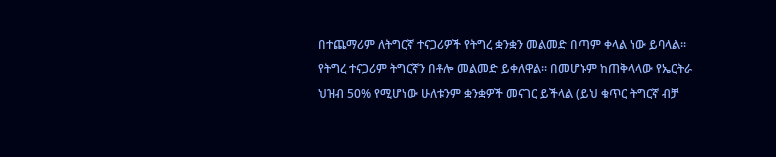በተጨማሪም ለትግርኛ ተናጋሪዎች የትግረ ቋንቋን መልመድ በጣም ቀላል ነው ይባላል፡፡ የትግረ ተናጋሪም ትግርኛን በቶሎ መልመድ ይቀለዋል፡፡ በመሆኑም ከጠቅላላው የኤርትራ ህዝብ 50% የሚሆነው ሁለቱንም ቋንቋዎች መናገር ይችላል (ይህ ቁጥር ትግርኛ ብቻ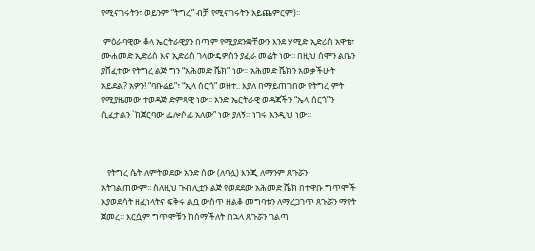የሚናገሩትን፣ ወይንም “ትግረ” ብቻ የሚናገሩትን አይጨምርም)፡፡

 ምዕራባዊው ቆላ ኤርትራዊያን በጣም የሚያደንቋቸውን እንደ ሃሚድ ኢድሪስ አዋቴ፣ ሙሐመድ ኢድሪስ እና ኢድሪስ ገላውዴዎስን ያፈራ መሬት ነው፡፡ በዚህ ሰሞን ልቤን ያሸፈተው የትግረ ልጅ ግን “አሕመድ ሼክ” ነው፡፡ አሕመድ ሼክን አወቃችሁት አይደል? አዎን! “ባቡሬይ”፣ “ኢላ ሰርጎ” ወዘተ.. እያለ በማይጠገበው የትግረ ምት የሚያዜመው ተወዳጅ ድምጻዊ ነው፡፡ አንድ ኤርትራዊ ወዳጃችን “ኤላ ሰርጎ”ን ሲፈታልን `ከጀርባው ፌሎሶፊ አለው” ነው ያለኝ፡፡ ነገሩ እንዲህ ነው፡፡



   የትግረ ሴት ለምትወደው አንድ ሰው (ለባሏ) እንጂ ለማንም ጸጉሯን አትገልጠውም፡፡ ስለዚህ ጉብሊቷን ልጅ የወደደው አሕመድ ሼክ በተዋቡ ግጥሞች እያወደሳት ዘፈነላትና ፍቅሩ ልቧ ውስጥ ዘልቆ መግባቱን ለማረጋገጥ ጸጉሯን ማየት ጀመረ፡፡ እርሷም ግጥሞቹን ከሰማችለት በኋላ ጸጉሯን ገልጣ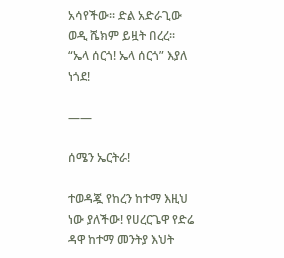አሳየችው፡፡ ድል አድራጊው ወዲ ሼክም ይዟት በረረ፡፡ “ኤላ ሰርጎ! ኤላ ሰርጎ” እያለ ነጎደ!

——

ሰሜን ኤርትራ!

ተወዳጇ የከረን ከተማ እዚህ ነው ያለችው! የሀረርጌዋ የድሬ ዳዋ ከተማ መንትያ እህት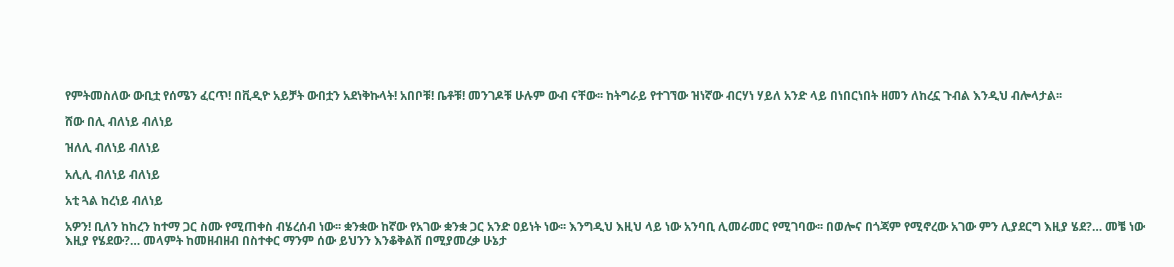የምትመስለው ውቢቷ የሰሜን ፈርጥ! በቪዲዮ አይቻት ውበቷን አደነቅኩላት! አበቦቹ! ቤቶቹ! መንገዶቹ ሁሉም ውብ ናቸው፡፡ ከትግራይ የተገኘው ዝነኛው ብርሃነ ሃይለ አንድ ላይ በነበርነበት ዘመን ለከረኗ ጉብል እንዲህ ብሎላታል፡፡

ሸው በሊ ብለነይ ብለነይ

ዝለሊ ብለነይ ብለነይ

አሊሊ ብለነይ ብለነይ

አቲ ጓል ከረነይ ብለነይ

አዎን! ቢለን ከከረን ከተማ ጋር ስሙ የሚጠቀስ ብሄረሰብ ነው፡፡ ቋንቋው ከኛው የአገው ቋንቋ ጋር አንድ ዐይነት ነው፡፡ እንግዲህ እዚህ ላይ ነው አንባቢ ሊመራመር የሚገባው፡፡ በወሎና በጎጃም የሚኖረው አገው ምን ሊያደርግ እዚያ ሄደ?… መቼ ነው እዚያ የሄደው?… መላምት ከመዘብዘብ በስተቀር ማንም ሰው ይህንን እንቆቅልሽ በሚያመረቃ ሁኔታ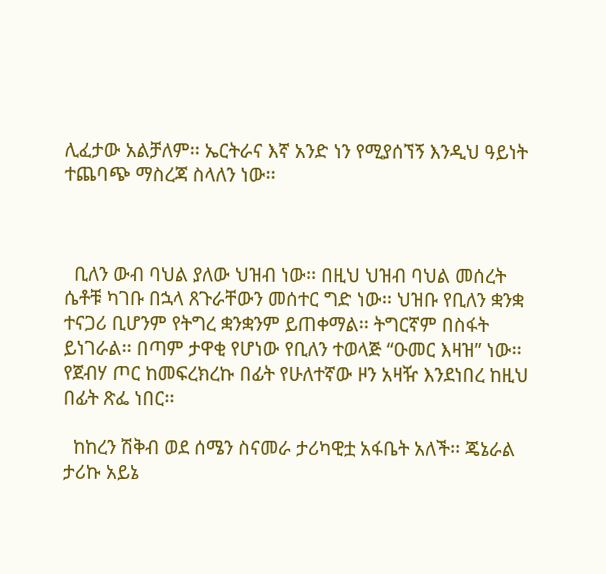ሊፈታው አልቻለም፡፡ ኤርትራና እኛ አንድ ነን የሚያሰኘኝ እንዲህ ዓይነት ተጨባጭ ማስረጃ ስላለን ነው፡፡



  ቢለን ውብ ባህል ያለው ህዝብ ነው፡፡ በዚህ ህዝብ ባህል መሰረት ሴቶቹ ካገቡ በኋላ ጸጉራቸውን መሰተር ግድ ነው፡፡ ህዝቡ የቢለን ቋንቋ ተናጋሪ ቢሆንም የትግረ ቋንቋንም ይጠቀማል፡፡ ትግርኛም በስፋት ይነገራል፡፡ በጣም ታዋቂ የሆነው የቢለን ተወላጅ “ዑመር እዛዝ” ነው፡፡ የጀብሃ ጦር ከመፍረክረኩ በፊት የሁለተኛው ዞን አዛዥ እንደነበረ ከዚህ በፊት ጽፌ ነበር፡፡

  ከከረን ሽቅብ ወደ ሰሜን ስናመራ ታሪካዊቷ አፋቤት አለች፡፡ ጄኔራል ታሪኩ አይኔ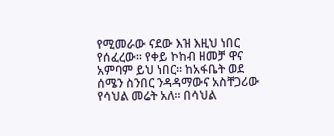የሚመራው ናደው እዝ እዚህ ነበር የሰፈረው፡፡ የቀይ ኮከብ ዘመቻ ዋና አምባም ይህ ነበር፡፡ ከአፋቤት ወደ ሰሜን ስንበር ንዳዳማውና አስቸጋሪው የሳህል መሬት አለ፡፡ በሳህል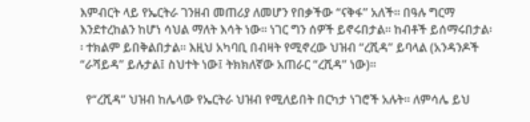እምብርት ላይ የኤርትራ ገንዘብ መጠሪያ ለመሆን የበቃችው “ናቅፋ” አለች፡፡ በዓሉ ግርማ እንደተረከልን ከሆነ ሳህል ማለት እሳት ነው፡፡ ነገር ግን ሰዎች ይኖሩበታል፡፡ ከብቶች ይሰማሩበታል፡፡ ተክልም ይበቅልበታል፡፡ እዚህ አካባቢ በብዛት የሚኖረው ህዝብ “ረሺዳ” ይባላል (አንዳንዶች “ራሻይዳ” ይሉታል፤ ስህተት ነው፤ ትክክለኛው አጠራር “ረሺዳ” ነው)፡፡

  የ“ረሺዳ” ህዝብ ከሌላው የኤርትራ ህዝብ የሚለይበት በርካታ ነገሮች አሉት፡፡ ለምሳሌ ይህ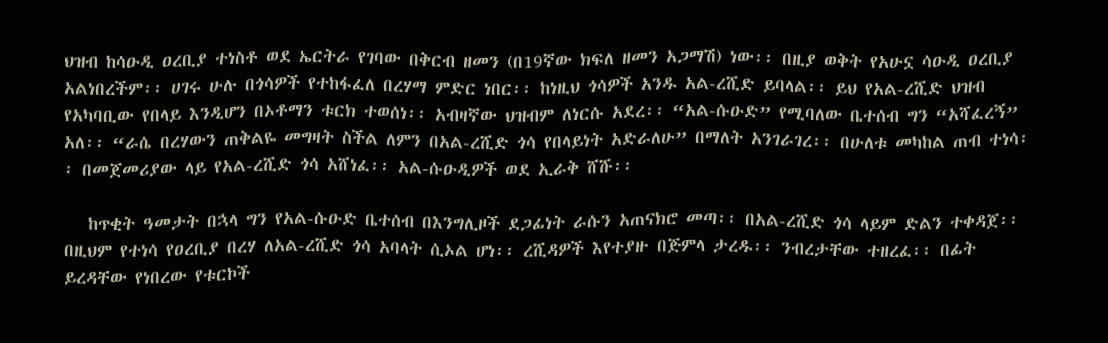ህዝብ ከሳዑዲ ዐረቢያ ተነስቶ ወደ ኤርትራ የገባው በቅርብ ዘመን (በ19ኛው ክፍለ ዘመን አጋማሽ) ነው፡፡ በዚያ ወቅት የአሁኗ ሳዑዲ ዐረቢያ አልነበረችም፡፡ ሀገሩ ሁሉ በጎሳዎች የተከፋፈለ በረሃማ ምድር ነበር፡፡ ከነዚህ ጎሳዎች አንዱ አል-ረሺድ ይባላል፡፡ ይህ የአል-ረሺድ ህዝብ የአካባቢው የበላይ እንዲሆን በኦቶማን ቱርክ ተወሰነ፡፡ አብዛኛው ህዝብም ለነርሱ አደረ፡፡ “አል-ሱዑድ” የሚባለው ቤተሰብ ግን “አሻፈረኝ” አለ፡፡ “ራሴ በረሃውን ጠቅልዬ መግዛት ስችል ለምን በአል-ረሺድ ጎሳ የበላይነት አድራለሁ” በማለት አንገራገረ፡፡ በሁለቱ መካከል ጠብ ተነሳ፡፡ በመጀመሪያው ላይ የአል-ረሺድ ጎሳ አሸነፈ፡፡ አል-ሱዑዲዎች ወደ ኢራቅ ሸሹ፡፡

   ከጥቂት ዓመታት በኋላ ግን የአል-ሱዑድ ቤተሰብ በእንግሊዞች ደጋፊነት ራሱን አጠናክሮ መጣ፡፡ በአል-ረሺድ ጎሳ ላይም ድልን ተቀዳጀ፡፡ በዚህም የተነሳ የዐረቢያ በረሃ ለአል-ረሺድ ጎሳ አባላት ሲኦል ሆነ፡፡ ረሺዳዎች እየተያዙ በጅምላ ታረዱ፡፡ ንብረታቸው ተዘረፈ፡፡ በፊት ይረዳቸው የነበረው የቱርኮች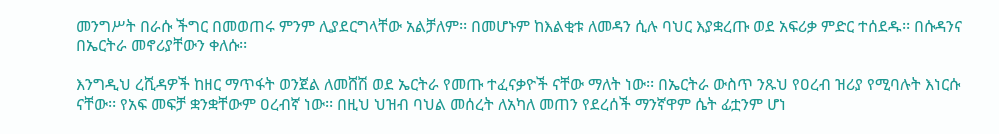መንግሥት በራሱ ችግር በመወጠሩ ምንም ሊያደርግላቸው አልቻለም፡፡ በመሆኑም ከእልቂቱ ለመዳን ሲሉ ባህር እያቋረጡ ወደ አፍሪቃ ምድር ተሰደዱ፡፡ በሱዳንና በኤርትራ መኖሪያቸውን ቀለሱ፡፡

እንግዲህ ረሺዳዎች ከዘር ማጥፋት ወንጀል ለመሸሽ ወደ ኤርትራ የመጡ ተፈናቃዮች ናቸው ማለት ነው፡፡ በኤርትራ ውስጥ ንጹህ የዐረብ ዝሪያ የሚባሉት እነርሱ ናቸው፡፡ የአፍ መፍቻ ቋንቋቸውም ዐረብኛ ነው፡፡ በዚህ ህዝብ ባህል መሰረት ለአካለ መጠን የደረሰች ማንኛዋም ሴት ፊቷንም ሆነ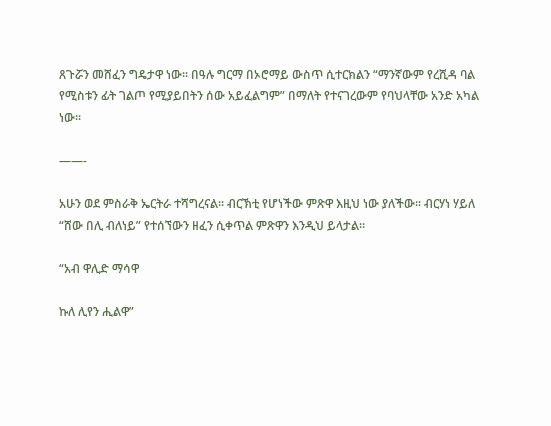ጸጉሯን መሸፈን ግዴታዋ ነው፡፡ በዓሉ ግርማ በኦሮማይ ውስጥ ሲተርክልን “ማንኛውም የረሺዳ ባል የሚስቱን ፊት ገልጦ የሚያይበትን ሰው አይፈልግም” በማለት የተናገረውም የባህላቸው አንድ አካል ነው፡፡

——-

አሁን ወደ ምስራቅ ኤርትራ ተሻግረናል፡፡ ብርኽቲ የሆነችው ምጽዋ እዚህ ነው ያለችው፡፡ ብርሃነ ሃይለ “ሸው በሊ ብለነይ” የተሰኘውን ዘፈን ሲቀጥል ምጽዋን እንዲህ ይላታል፡፡

“አብ ዋሊድ ማሳዋ

ኩለ ሊየን ሒልዋ”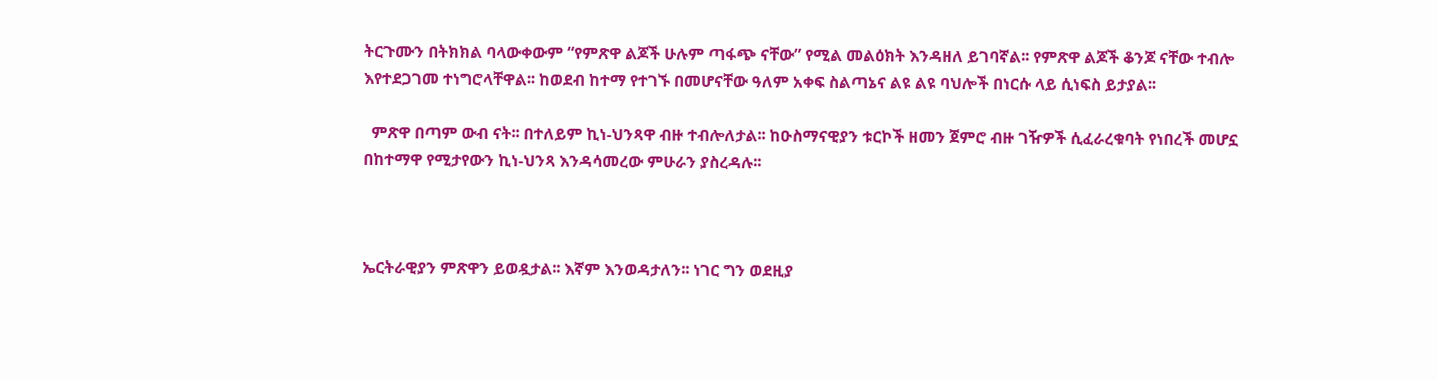ትርጉሙን በትክክል ባላውቀውም “የምጽዋ ልጆች ሁሉም ጣፋጭ ናቸው” የሚል መልዕክት እንዳዘለ ይገባኛል፡፡ የምጽዋ ልጆች ቆንጆ ናቸው ተብሎ እየተደጋገመ ተነግሮላቸዋል፡፡ ከወደብ ከተማ የተገኙ በመሆናቸው ዓለም አቀፍ ስልጣኔና ልዩ ልዩ ባህሎች በነርሱ ላይ ሲነፍስ ይታያል፡፡

  ምጽዋ በጣም ውብ ናት፡፡ በተለይም ኪነ-ህንጻዋ ብዙ ተብሎለታል፡፡ ከዑስማናዊያን ቱርኮች ዘመን ጀምሮ ብዙ ገዥዎች ሲፈራረቁባት የነበረች መሆኗ በከተማዋ የሚታየውን ኪነ-ህንጻ እንዳሳመረው ምሁራን ያስረዳሉ፡፡



ኤርትራዊያን ምጽዋን ይወዷታል፡፡ እኛም እንወዳታለን፡፡ ነገር ግን ወደዚያ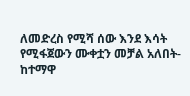ለመድረስ የሚሻ ሰው እንደ እሳት የሚፋጀውን ሙቀቷን መቻል አለበት-ከተማዋ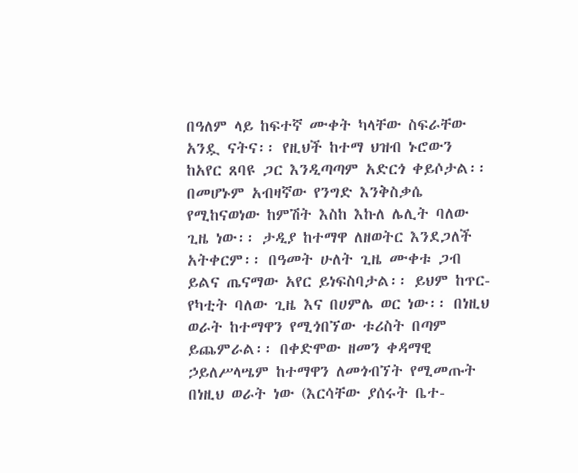በዓለም ላይ ከፍተኛ ሙቀት ካላቸው ስፍራቸው አንዷ ናትና፡፡ የዚህች ከተማ ህዝብ ኑሮውን ከአየር ጸባዩ ጋር እንዲጣጣም አድርጎ ቀይሶታል፡፡ በመሆኑም አብዛኛው የንግድ እንቅስቃሴ የሚከናወነው ከምሽት እስከ እኩለ ሌሊት ባለው ጊዜ ነው፡፡ ታዲያ ከተማዋ ለዘወትር እንደጋለች አትቀርም፡፡ በዓመት ሁለት ጊዜ ሙቀቱ ጋብ ይልና ጤናማው አየር ይነፍስባታል፡፡ ይህም ከጥር-የካቲት ባለው ጊዜ እና በሀምሌ ወር ነው፡፡ በነዚህ ወራት ከተማዋን የሚጎበኘው ቱሪስት በጣም ይጨምራል፡፡ በቀድሞው ዘመን ቀዳማዊ ኃይለሥላሤም ከተማዋን ለመጎብኘት የሚመጡት በነዚህ ወራት ነው (እርሳቸው ያሰሩት ቤተ-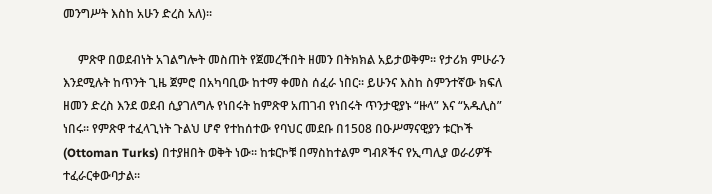መንግሥት እስከ አሁን ድረስ አለ)፡፡

     ምጽዋ በወደብነት አገልግሎት መስጠት የጀመረችበት ዘመን በትክክል አይታወቅም፡፡ የታሪክ ምሁራን እንደሚሉት ከጥንት ጊዜ ጀምሮ በአካባቢው ከተማ ቀመስ ሰፈራ ነበር፡፡ ይሁንና እስከ ስምንተኛው ክፍለ ዘመን ድረስ እንደ ወደብ ሲያገለግሉ የነበሩት ከምጽዋ አጠገብ የነበሩት ጥንታዊያኑ “ዙላ” እና “አዱሊስ” ነበሩ፡፡ የምጽዋ ተፈላጊነት ጉልህ ሆኖ የተከሰተው የባህር መደቡ በ1508 በዑሥማናዊያን ቱርኮች (Ottoman Turks) በተያዘበት ወቅት ነው፡፡ ከቱርኮቹ በማስከተልም ግብጾችና የኢጣሊያ ወራሪዎች ተፈራርቀውባታል፡፡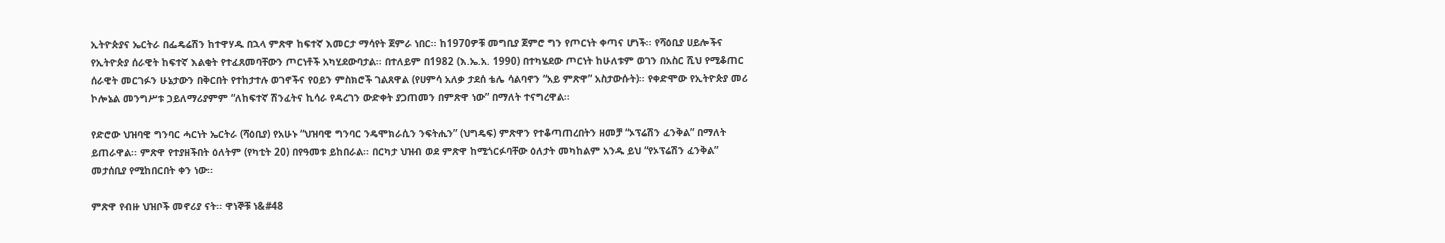ኢትዮጵያና ኤርትራ በፌዴሬሽን ከተዋሃዱ በኋላ ምጽዋ ከፍተኛ እመርታ ማሳየት ጀምራ ነበር፡፡ ከ1970ዎቹ መግቢያ ጀምሮ ግን የጦርነት ቀጣና ሆነች፡፡ የሻዕቢያ ሀይሎችና የኢትዮጵያ ሰራዊት ከፍተኛ እልቂት የተፈጸመባቸውን ጦርነቶች አካሂደውባታል፡፡ በተለይም በ1982 (እ.ኤ.አ. 1990) በተካሄደው ጦርነት ከሁለቱም ወገን በአስር ሺህ የሚቆጠር ሰራዊት መርገፉን ሁኔታውን በቅርበት የተከታተሉ ወገኖችና የዐይን ምስክሮች ገልጸዋል (የሀምሳ አለቃ ታደሰ ቴሌ ሳልባኖን “አይ ምጽዋ” አስታውሱት)፡፡ የቀድሞው የኢትዮጵያ መሪ ኮሎኔል መንግሥቱ ኃይለማሪያምም “ለከፍተኛ ሽንፈትና ኪሳራ የዳረገን ውድቀት ያጋጠመን በምጽዋ ነው” በማለት ተናግረዋል፡፡

የድሮው ህዝባዊ ግንባር ሓርነት ኤርትራ (ሻዕቢያ) የአሁኑ “ህዝባዊ ግንባር ንዴሞክራሲን ንፍትሒን” (ህግዴፍ) ምጽዋን የተቆጣጠረበትን ዘመቻ “ኦፕሬሽን ፈንቅል” በማለት ይጠራዋል፡፡ ምጽዋ የተያዘችበት ዕለትም (የካቲት 20) በየዓመቱ ይከበራል፡፡ በርካታ ህዝብ ወደ ምጽዋ ከሚጎርፉባቸው ዕለታት መካከልም አንዱ ይህ “የኦፕሬሽን ፈንቅል” መታሰቢያ የሚከበርበት ቀን ነው፡፡

ምጽዋ የብዙ ህዝቦች መኖሪያ ናት፡፡ ዋነኞቹ ነ&#48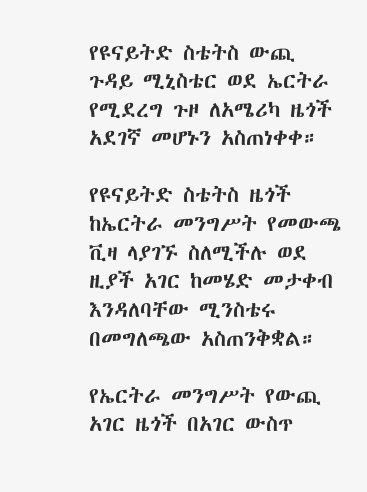የዩናይትድ ስቴትስ ውጪ ጉዳይ ሚኒስቴር ወደ ኤርትራ የሚደረግ ጉዞ ለአሜሪካ ዜጎች አደገኛ መሆኑን አስጠነቀቀ።

የዩናይትድ ስቴትስ ዜጎች ከኤርትራ መንግሥት የመውጫ ቪዛ ላያገኙ ስለሚችሉ ወደ ዚያች አገር ከመሄድ መታቀብ እንዳለባቸው ሚንስቴሩ በመግለጫው አስጠንቅቋል።

የኤርትራ መንግሥት የውጪ አገር ዜጎች በአገር ውስጥ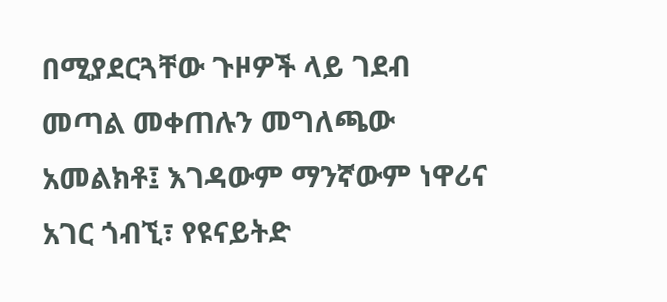በሚያደርጓቸው ጉዞዎች ላይ ገደብ መጣል መቀጠሉን መግለጫው አመልክቶ፤ እገዳውም ማንኛውም ነዋሪና አገር ጎብኚ፣ የዩናይትድ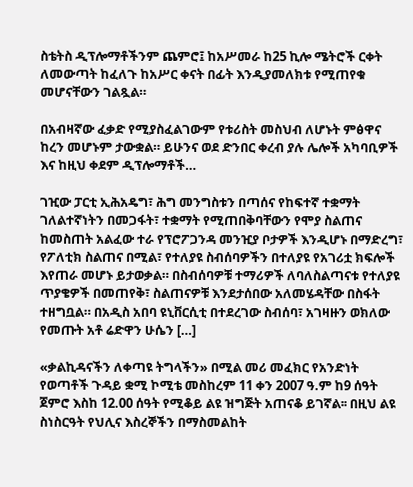ስቴትስ ዲፕሎማቶችንም ጨምሮ፤ ከአሥመራ ከ25 ኪሎ ሜትሮች ርቀት ለመውጣት ከፈለጉ ከአሥር ቀናት በፊት እንዲያመለክቱ የሚጠየቁ መሆናቸውን ገልጿል።

በአብዛኛው ፈቃድ የሚያስፈልገውም የቱሪስት መስህብ ለሆኑት ምፅዋና ከረን መሆኑም ታውቋል። ይሁንና ወደ ድንበር ቀረብ ያሉ ሌሎች አካባቢዎች እና ከዚህ ቀደም ዲፕሎማቶች…

ገዢው ፓርቲ ኢሕአዴግ፣ ሕግ መንግስቱን በጣሰና የከፍተኛ ተቋማት ገለልተኛነትን በመጋፋት፣ ተቋማት የሚጠበቅባቸውን የሞያ ስልጠና ከመስጠት አልፈው ተራ የፕሮፖጋንዳ መንዢያ ቦታዎች እንዲሆኑ በማድረግ፣ የፖለቲክ ስልጠና በሚል፣ የተለያዩ ስብሰባዎችን በተለያዩ የአገሪቷ ክፍሎች እየጠራ መሆኑ ይታወቃል። በስብሰባዎቹ ተማሪዎች ለባለስልጣናቱ የተለያዩ ጥያቄዎች በመጠየቅ፣ ስልጠናዎቹ እንደታሰበው አለመሄዳቸው በስፋት ተዘግቧል። በአዲስ አበባ ዩኒቨርሲቲ በተደረገው ስብሰባ፣ አገዛዙን ወክለው የመጡት አቶ ሬድዋን ሁሴን […]

«ቃልኪዳናችን ለቀጣዩ ትግላችን» በሚል መሪ መፈክር የአንድነት የወጣቶች ጉዳይ ቋሚ ኮሚቴ መስከረም 11 ቀን 2007 ዓ.ም ከ9 ሰዓት ጀምሮ እስከ 12.00 ሰዓት የሚቆይ ልዩ ዝግጅት አጠናቆ ይገኛል፡፡ በዚህ ልዩ ስነስርዓት የህሊና እስረኞችን በማስመልከት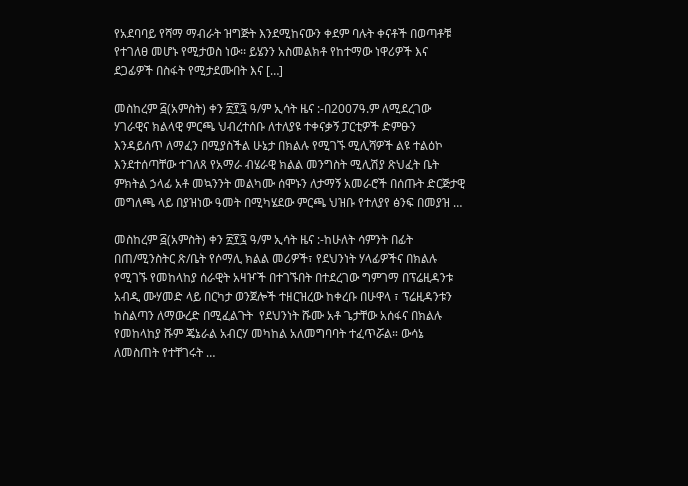የአደባባይ የሻማ ማብራት ዝግጅት እንደሚከናውን ቀደም ባሉት ቀናቶች በወጣቶቹ የተገለፀ መሆኑ የሚታወስ ነው፡፡ ይሄንን አስመልክቶ የከተማው ነዋሪዎች እና ደጋፊዎች በስፋት የሚታደሙበት እና […]

መስከረም ፭(አምስት) ቀን ፳፻፯ ዓ/ም ኢሳት ዜና :-በ2007ዓ.ም ለሚደረገው ሃገራዊና ክልላዊ ምርጫ ህብረተሰቡ ለተለያዩ ተቀናቃኝ ፓርቲዎች ድምፁን እንዳይሰጥ ለማፈን በሚያስችል ሁኔታ በክልሉ የሚገኙ ሚሊሻዎች ልዩ ተልዕኮ እንደተሰጣቸው ተገለጸ የአማራ ብሄራዊ ክልል መንግስት ሚሊሽያ ጽህፈት ቤት ምክትል ኃላፊ አቶ መኳንንት መልካሙ ሰሞኑን ለታማኝ አመራሮች በሰጡት ድርጅታዊ መግለጫ ላይ በያዝነው ዓመት በሚካሄደው ምርጫ ህዝቡ የተለያየ ፅንፍ በመያዝ …

መስከረም ፭(አምስት) ቀን ፳፻፯ ዓ/ም ኢሳት ዜና :-ከሁለት ሳምንት በፊት በጠ/ሚንስትር ጽ/ቤት የሶማሊ ክልል መሪዎች፣ የደህንነት ሃላፊዎችና በክልሉ የሚገኙ የመከላከያ ሰራዊት አዛዦች በተገኙበት በተደረገው ግምገማ በፕሬዚዳንቱ አብዲ ሙሃመድ ላይ በርካታ ወንጀሎች ተዘርዝረው ከቀረቡ በሁዋላ ፣ ፕሬዚዳንቱን ከስልጣን ለማውረድ በሚፈልጉት  የደህንነት ሹሙ አቶ ጌታቸው አሰፋና በክልሉ የመከላከያ ሹም ጄኔራል አብርሃ መካከል አለመግባባት ተፈጥሯል። ውሳኔ ለመስጠት የተቸገሩት …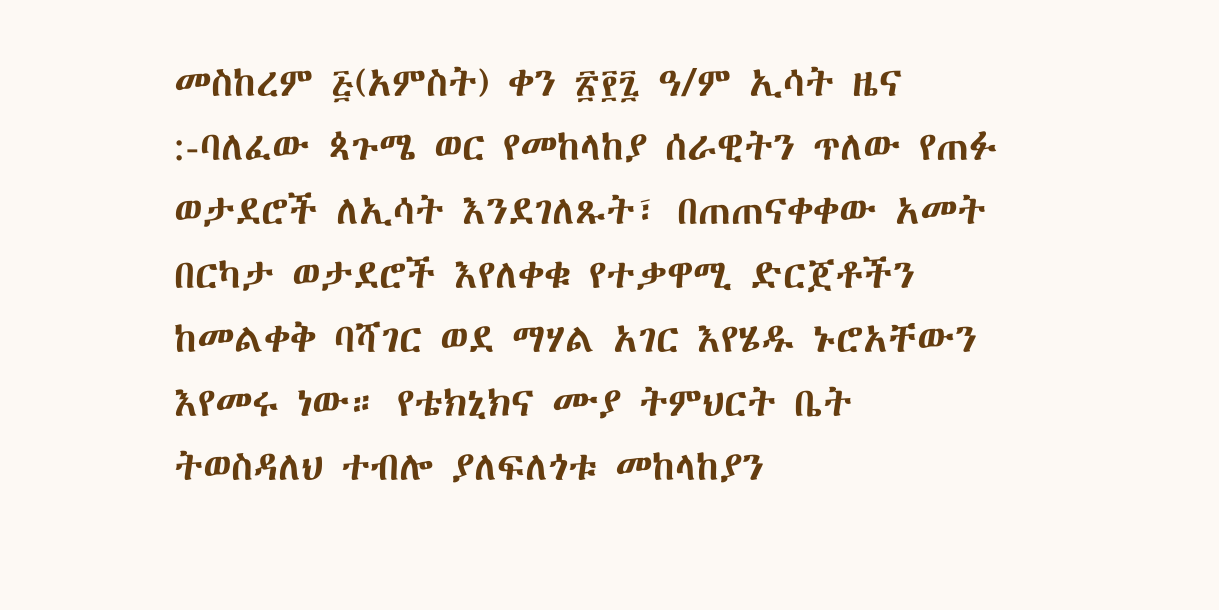መስከረም ፭(አምስት) ቀን ፳፻፯ ዓ/ም ኢሳት ዜና :-ባለፈው ጳጉሜ ወር የመከላከያ ሰራዊትን ጥለው የጠፉ ወታደሮች ለኢሳት እንደገለጹት፣ በጠጠናቀቀው አመት በርካታ ወታደሮች እየለቀቁ የተቃዋሚ ድርጀቶችን ከመልቀቅ ባሻገር ወደ ማሃል አገር እየሄዱ ኑሮአቸውን እየመሩ ነው። የቴክኒክና ሙያ ትምህርት ቤት ትወስዳለህ ተብሎ ያለፍለጎቱ መከላከያን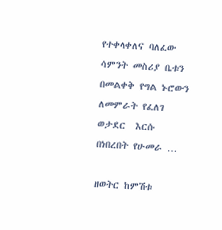የተቀላቀለና ባለፈው ሳምንት መስሪያ ቤቱን በመልቀቅ የግል ኑሮውን ለመምራት የፈለገ ወታደር  እርሱ በነበረበት የሁመራ …

ዘወትር ከምሽቱ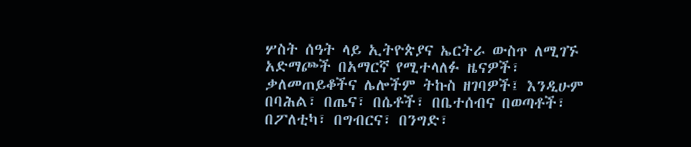ሦስት ሰዓት ላይ ኢትዮጵያና ኤርትራ ውስጥ ለሚገኙ አድማጮች በአማርኛ የሚተላለፉ ዜናዎች፣ ቃለመጠይቆችና ሌሎችም ትኩስ ዘገባዎች፤ እንዲሁም በባሕል፣ በጤና፣ በሴቶች፣ በቤተሰብና በወጣቶች፣ በፖለቲካ፣ በግብርና፣ በንግድ፣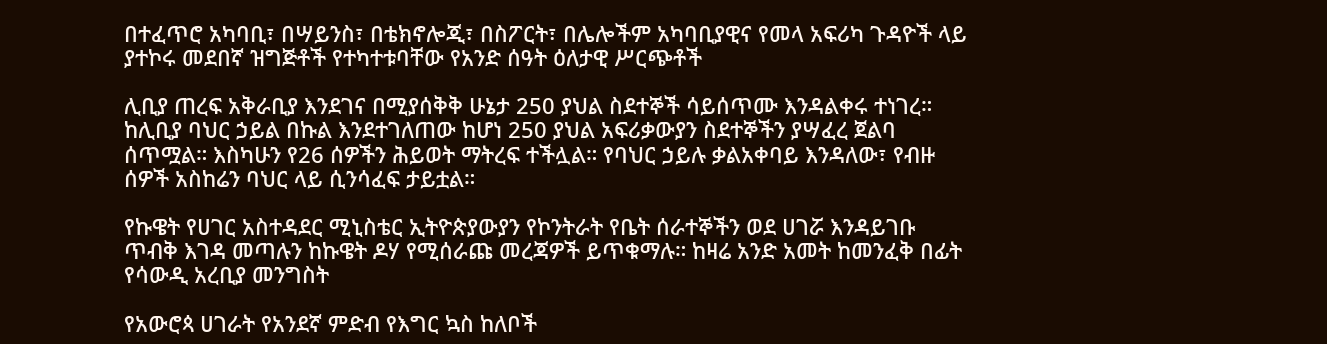በተፈጥሮ አካባቢ፣ በሣይንስ፣ በቴክኖሎጂ፣ በስፖርት፣ በሌሎችም አካባቢያዊና የመላ አፍሪካ ጉዳዮች ላይ ያተኮሩ መደበኛ ዝግጅቶች የተካተቱባቸው የአንድ ሰዓት ዕለታዊ ሥርጭቶች

ሊቢያ ጠረፍ አቅራቢያ እንደገና በሚያሰቅቅ ሁኔታ 250 ያህል ስደተኞች ሳይሰጥሙ እንዳልቀሩ ተነገረ። ከሊቢያ ባህር ኃይል በኩል እንደተገለጠው ከሆነ 250 ያህል አፍሪቃውያን ስደተኞችን ያሣፈረ ጀልባ ሰጥሟል። እስካሁን የ26 ሰዎችን ሕይወት ማትረፍ ተችሏል። የባህር ኃይሉ ቃልአቀባይ እንዳለው፣ የብዙ ሰዎች አስከሬን ባህር ላይ ሲንሳፈፍ ታይቷል።

የኩዌት የሀገር አስተዳደር ሚኒስቴር ኢትዮጵያውያን የኮንትራት የቤት ሰራተኞችን ወደ ሀገሯ እንዳይገቡ ጥብቅ እገዳ መጣሉን ከኩዌት ዶሃ የሚሰራጩ መረጃዎች ይጥቁማሉ። ከዛሬ አንድ አመት ከመንፈቅ በፊት የሳውዲ አረቢያ መንግስት

የአውሮጳ ሀገራት የአንደኛ ምድብ የእግር ኳስ ከለቦች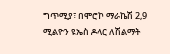ግጥሚያ፣ በሞሮኮ ማራኬሽ 2,9 ሚልዮን ዩኤስ ዶላር ለሽልማት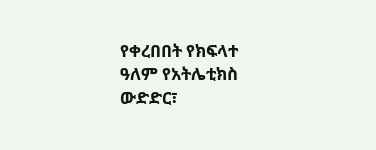የቀረበበት የክፍላተ ዓለም የአትሌቲክስ ውድድር፣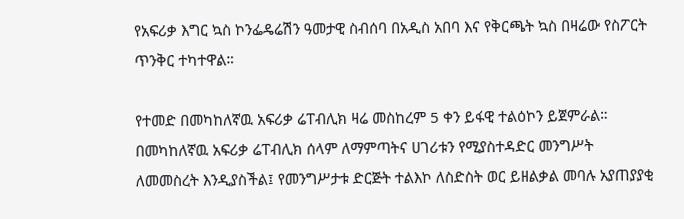የአፍሪቃ እግር ኳስ ኮንፌዴሬሽን ዓመታዊ ስብሰባ በአዲስ አበባ እና የቅርጫት ኳስ በዛሬው የስፖርት ጥንቅር ተካተዋል።

የተመድ በመካከለኛዉ አፍሪቃ ሬፐብሊክ ዛሬ መስከረም 5 ቀን ይፋዊ ተልዕኮን ይጀምራል። በመካከለኛዉ አፍሪቃ ሬፐብሊክ ሰላም ለማምጣትና ሀገሪቱን የሚያስተዳድር መንግሥት ለመመስረት እንዲያስችል፤ የመንግሥታቱ ድርጅት ተልእኮ ለስድስት ወር ይዘልቃል መባሉ አያጠያያቂ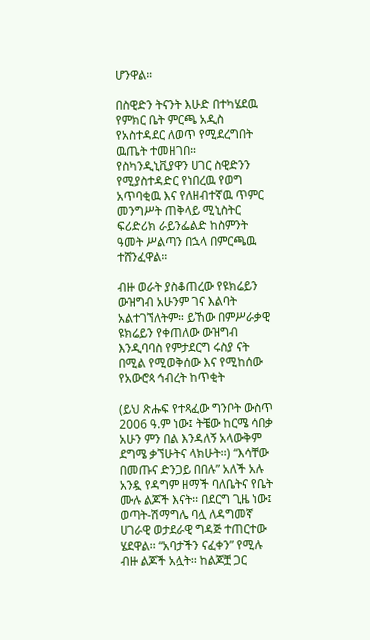ሆንዋል።

በስዊድን ትናንት እሁድ በተካሄደዉ የምክር ቤት ምርጫ አዲስ የአስተዳደር ለወጥ የሚደረግበት ዉጤት ተመዘገበ። የስካንዲኒቪያዋን ሀገር ስዊድንን የሚያስተዳድር የነበረዉ የወግ አጥባቂዉ እና የለዘብተኛዉ ጥምር መንግሥት ጠቅላይ ሚኒስትር ፍሪድሪክ ራይንፌልድ ከስምንት ዓመት ሥልጣን በኋላ በምርጫዉ ተሸንፈዋል።

ብዙ ወራት ያስቆጠረው የዩክሬይን ውዝግብ አሁንም ገና እልባት አልተገኘለትም። ይኸው በምሥራቃዊ ዩክሬይን የቀጠለው ውዝግብ እንዲባባስ የምታደርግ ሩስያ ናት በሚል የሚወቅሰው እና የሚከሰው የአውሮጳ ኅብረት ከጥቂት

(ይህ ጽሑፍ የተጻፈው ግንቦት ውስጥ 2006 ዓ.ም ነው፤ ትቼው ከርሜ ሳበቃ አሁን ምን በል እንዳለኝ አላውቅም ደግሜ ቃኘሁትና ላክሁት፡፡) “እሳቸው በመጡና ድንጋይ በበሉ” አለች አሉ አንዷ የዳግም ዘማች ባለቤትና የቤት ሙሉ ልጆች እናት፡፡ በደርግ ጊዜ ነው፤ ወጣት-ሽማግሌ ባሏ ለዳግመኛ ሀገራዊ ወታደራዊ ግዳጅ ተጠርተው ሄደዋል፡፡ “አባታችን ናፈቀን” የሚሉ ብዙ ልጆች አሏት፡፡ ከልጆቿ ጋር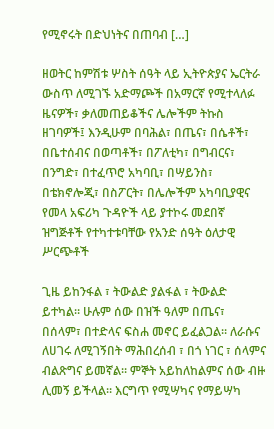የሚኖሩት በድህነትና በጠባብ […]

ዘወትር ከምሽቱ ሦስት ሰዓት ላይ ኢትዮጵያና ኤርትራ ውስጥ ለሚገኙ አድማጮች በአማርኛ የሚተላለፉ ዜናዎች፣ ቃለመጠይቆችና ሌሎችም ትኩስ ዘገባዎች፤ እንዲሁም በባሕል፣ በጤና፣ በሴቶች፣ በቤተሰብና በወጣቶች፣ በፖለቲካ፣ በግብርና፣ በንግድ፣ በተፈጥሮ አካባቢ፣ በሣይንስ፣ በቴክኖሎጂ፣ በስፖርት፣ በሌሎችም አካባቢያዊና የመላ አፍሪካ ጉዳዮች ላይ ያተኮሩ መደበኛ ዝግጅቶች የተካተቱባቸው የአንድ ሰዓት ዕለታዊ ሥርጭቶች

ጊዜ ይከንፋል ፣ ትውልድ ያልፋል ፣ ትውልድ ይተካል። ሁሉም ሰው በዝች ዓለም በጤና፣ በሰላም፣ በተድላና ፍስሐ መኖር ይፈልጋል። ለራሱና ለሀገሩ ለሚገኝበት ማሕበረሰብ ፣ በጎ ነገር ፣ ሰላምና ብልጽግና ይመኛል። ምኞት አይከለከልምና ሰው ብዙ ሊመኝ ይችላል። እርግጥ የሚሣካና የማይሣካ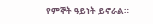የምኞት ዓይነት ይኖራል።